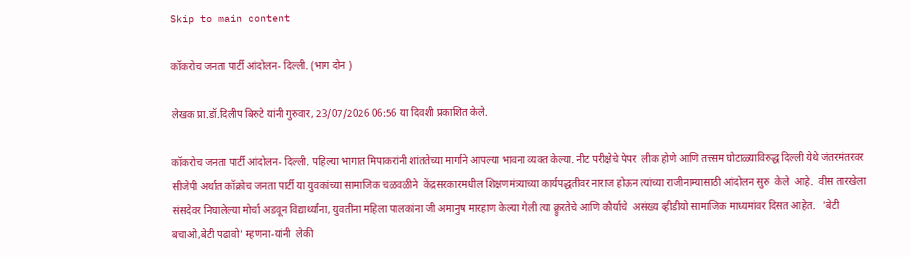Skip to main content

कॉकरोच जनता पार्टी आंदोलन- दिल्ली. (भाग दोन )

लेखक प्रा.डॉ.दिलीप बिरुटे यांनी गुरुवार, 23/07/2026 06:56 या दिवशी प्रकाशित केले.

कॉकरोच जनता पार्टी आंदोलन- दिल्ली. पहिल्या भागात मिपाकरांनी शांततेच्या मार्गाने आपल्या भावना व्यक्त केल्या. नीट परीक्षेचे पेपर  लीक होणे आणि तत्त्सम घोटाळ्याविरुद्ध दिल्ली येथे जंतरमंतरवर सीजेपी अर्थात कॉक्रोच जनता पार्टी या युवकांच्या सामाजिक चळवळीने  केंद्रसरकारमधील शिक्षणमंत्र्याच्या कार्यपद्धतीवर नाराज होऊन त्यांच्या राजीनाम्यासाठी आंदोलन सुरु  केले  आहे.  वीस तारखेला संसदेवर निघालेल्या मोर्चा अडवून विद्यार्थ्यांना, युवतींना महिला पालकांना जी अमानुष मारहाण केल्या गेली त्या क्र्रुरतेचे आणि कौर्याचे  असंख्य व्हीडीयो सामाजिक माध्यमांवर दिसत आहेत.   'बेटी बचाओ,बेटी पढावो' म्हणना-यांनी  लेकी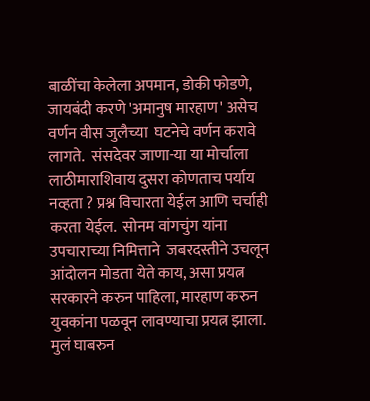बाळींचा केलेला अपमान, डोकी फोडणे,  जायबंदी करणे 'अमानुष मारहाण' असेच वर्णन वीस जुलैच्या  घटनेचे वर्णन करावे लागते.  संसदेवर जाणा-या या मोर्चाला लाठीमाराशिवाय दुसरा कोणताच पर्याय नव्हता ? प्रश्न विचारता येईल आणि चर्चाही करता येईल.  सोनम वांगचुंग यांना उपचाराच्या निमित्ताने  जबरदस्तीने उचलून आंदोलन मोडता येते काय, असा प्रयत्न सरकारने करुन पाहिला, मारहाण करुन युवकांना पळवून लावण्याचा प्रयत्न झाला. मुलं घाबरुन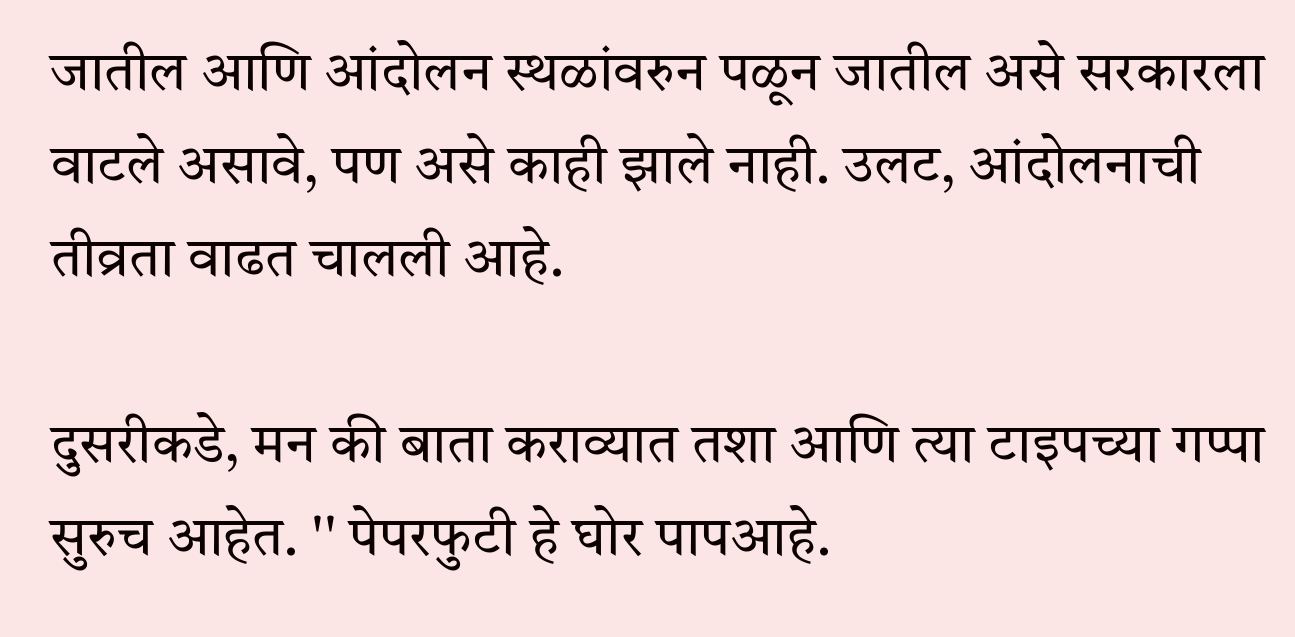जातील आणि आंदोलन स्थळांवरुन पळून जातील असे सरकारला वाटले असावे, पण असे काही झाले नाही. उलट, आंदोलनाची तीव्रता वाढत चालली आहे.

दुसरीकडे, मन की बाता कराव्यात तशा आणि त्या टाइपच्या गप्पा सुरुच आहेत. '' पेपरफुटी हे घोर पापआहे.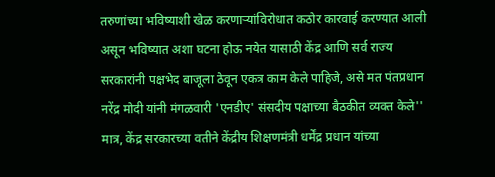तरुणांच्या भविष्याशी खेळ करणाऱ्यांविरोधात कठोर कारवाई करण्यात आली असून भविष्यात अशा घटना होऊ नयेत यासाठी केंद्र आणि सर्व राज्य सरकारांनी पक्षभेद बाजूला ठेवून एकत्र काम केले पाहिजे, असे मत पंतप्रधान नरेंद्र मोदी यांनी मंगळवारी 'एनडीए' संसदीय पक्षाच्या बैठकीत व्यक्त केले''  मात्र, केंद्र सरकारच्या वतीने केंद्रीय शिक्षणमंत्री धर्मेंद्र प्रधान यांच्या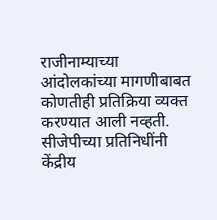राजीनाम्याच्या आंदोलकांच्या मागणीबाबत कोणतीही प्रतिक्रिया व्यक्त करण्यात आली नव्हती.  सीजेपीच्या प्रतिनिधींनी केंद्रीय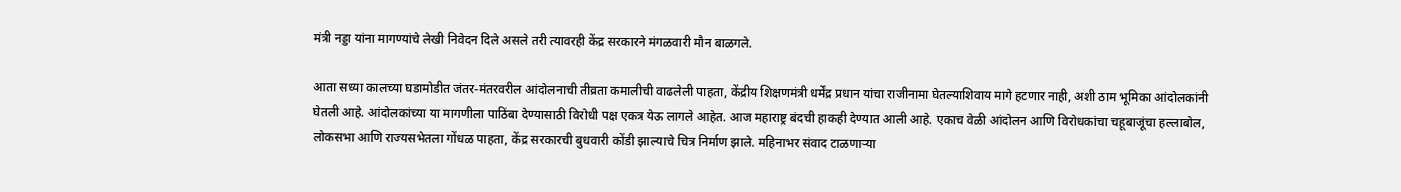मंत्री नड्डा यांना मागण्यांचे लेखी निवेदन दिले असले तरी त्यावरही केंद्र सरकारने मंगळवारी मौन बाळगले.

आता सध्या कालच्या घडामोडीत जंतर-मंतरवरील आंदोलनाची तीव्रता कमालीची वाढलेली पाहता, केंद्रीय शिक्षणमंत्री धर्मेंद्र प्रधान यांचा राजीनामा घेतल्याशिवाय मागे हटणार नाही, अशी ठाम भूमिका आंदोलकांनी घेतली आहे. आंदोलकांच्या या मागणीला पाठिंबा देण्यासाठी विरोधी पक्ष एकत्र येऊ लागले आहेत. आज महाराष्ट्र बंदची हाकही देण्यात आली आहे. एकाच वेळी आंदोलन आणि विरोधकांचा चहूबाजूंचा हल्लाबोल, लोकसभा आणि राज्यसभेतला गोंधळ पाहता, केंद्र सरकारची बुधवारी कोंडी झाल्याचे चित्र निर्माण झाले. महिनाभर संवाद टाळणाऱ्या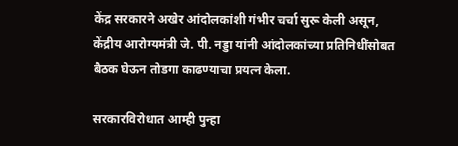केंद्र सरकारने अखेर आंदोलकांशी गंभीर चर्चा सुरू केली असून, केंद्रीय आरोग्यमंत्री जे. पी. नड्डा यांनी आंदोलकांच्या प्रतिनिधींसोबत बैठक घेऊन तोडगा काढण्याचा प्रयत्न केला.

सरकारविरोधात आम्ही पुन्हा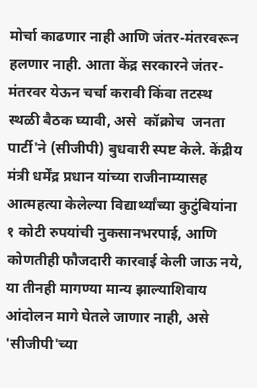मोर्चा काढणार नाही आणि जंतर-मंतरवरून हलणार नाही. आता केंद्र सरकारने जंतर-मंतरवर येऊन चर्चा करावी किंवा तटस्थ स्थळी बैठक घ्यावी, असे  कॉक्रोच  जनता पार्टी'ने (सीजीपी) बुधवारी स्पष्ट केले. केंद्रीय मंत्री धर्मेंद्र प्रधान यांच्या राजीनाम्यासह आत्महत्या केलेल्या विद्यार्थ्यांच्या कुटुंबियांना १ कोटी रुपयांची नुकसानभरपाई, आणि कोणतीही फौजदारी कारवाई केली जाऊ नये, या तीनही मागण्या मान्य झाल्याशिवाय आंदोलन मागे घेतले जाणार नाही, असे 'सीजीपी'च्या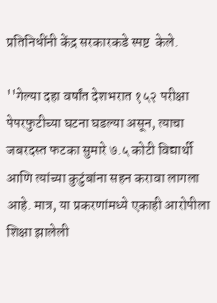प्रतिनिधींनी केंद्र सरकारकडे स्पष्ट  केले.

''गेल्या दहा वर्षांत देशभरात १५२ परीक्षा पेपरफुटीच्या घटना घडल्या असून, त्याचा जबरदस्त फटका सुमारे ७.५ कोटी विद्यार्थी आणि त्यांच्या कुटुंबांना सहन करावा लागला आहे. मात्र, या प्रकरणांमध्ये एकाही आरोपीला शिक्षा झालेली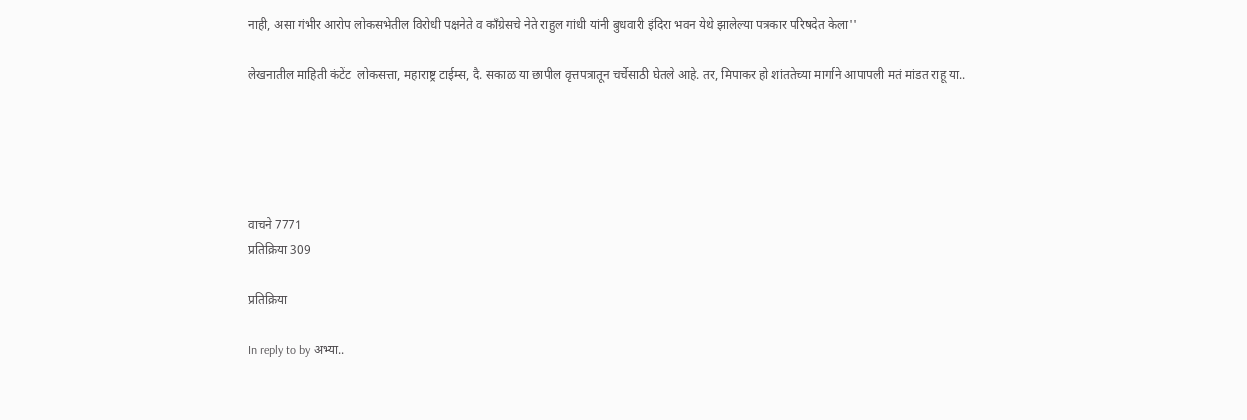नाही, असा गंभीर आरोप लोकसभेतील विरोधी पक्षनेते व काँग्रेसचे नेते राहुल गांधी यांनी बुधवारी इंदिरा भवन येथे झालेल्या पत्रकार परिषदेत केला''

लेखनातील माहिती कंटेंट  लोकसत्ता, महाराष्ट्र टाईम्स, दै. सकाळ या छापील वृत्तपत्रातून चर्चेसाठी घेतले आहे. तर, मिपाकर हो शांततेच्या मार्गाने आपापली मतं मांडत राहू या..





वाचने 7771
प्रतिक्रिया 309

प्रतिक्रिया

In reply to by अभ्या..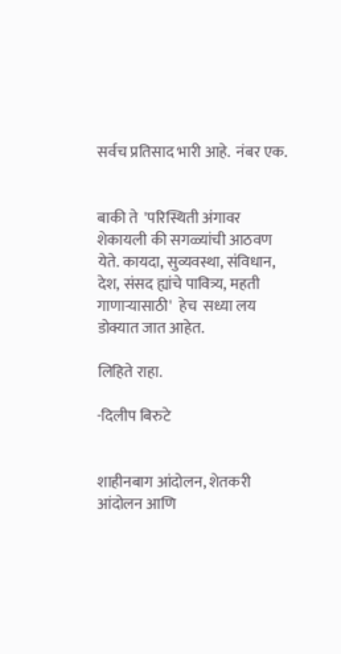सर्वच प्रतिसाद भारी आहे.  नंबर एक.


बाकी ते  'परिस्थिती अंगावर शेकायली की सगळ्यांची आठवण येते. कायदा, सुव्यवस्था, संविधान, देश, संसद ह्यांचे पावित्र्य, महती गाणाऱ्यासाठी'  हेच  सध्या लय डोक्यात जात आहेत.

लिहिते राहा.

-दिलीप बिरुटे


शाहीनबाग आंदोलन, शेतकरी आंदोलन आणि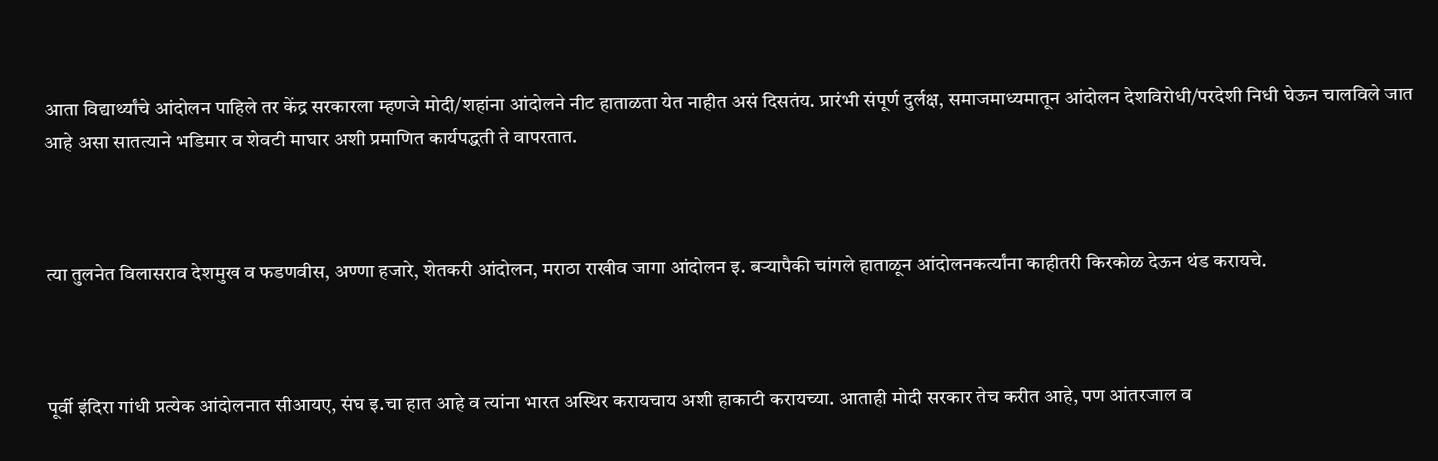आता विद्यार्थ्यांचे आंदोलन पाहिले तर केंद्र सरकारला म्हणजे मोदी/शहांना आंदोलने नीट हाताळता येत नाहीत असं दिसतंय. प्रारंभी संपूर्ण दुर्लक्ष, समाजमाध्यमातून आंदोलन देशविरोधी/परदेशी निधी घेऊन चालविले जात आहे असा सातत्याने भडिमार व शेवटी माघार अशी प्रमाणित कार्यपद्धती ते वापरतात.



त्या तुलनेत विलासराव देशमुख व फडणवीस, अण्णा हजारे, शेतकरी आंदोलन, मराठा राखीव जागा आंदोलन इ. बऱ्यापैकी चांगले हाताळून आंदोलनकर्त्यांना काहीतरी किरकोळ देऊन थंड करायचे.



पूर्वी इंदिरा गांधी प्रत्येक आंदोलनात सीआयए, संघ इ.चा हात आहे व त्यांना भारत अस्थिर करायचाय अशी हाकाटी करायच्या. आताही मोदी सरकार तेच करीत आहे, पण आंतरजाल व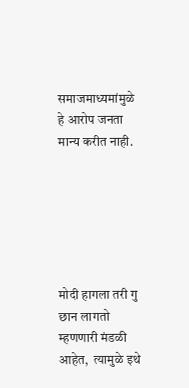समाजमाध्यमांमुळे हे आरोप जनता मान्य करीत नाही.






मोदी हागला तरी गु छान लागतो म्हणणारी मंडळी आहेत,  त्यामुळे इथे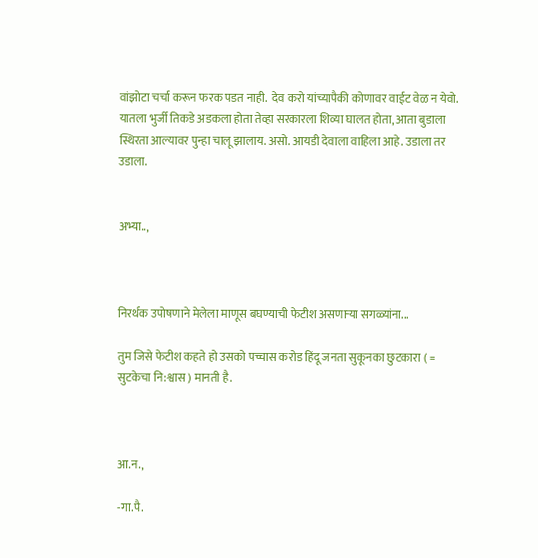वांझोटा चर्चा करून फरक पडत नाही.  देव करो यांच्यापैकी कोणावर वाईट वेळ न येवो. यातला भुर्जी तिकडे अडकला होता तेव्हा सरकारला शिव्या घालत होता, आता बुडाला स्थिरता आल्यावर पुन्हा चालू झालाय. असो. आयडी देवाला वाहिला आहे. उडाला तर उडाला.


अभ्या..,



निरर्थक उपोषणाने मेलेला माणूस बघण्याची फेटीश असणाऱ्या सगळ्यांना...

तुम जिसे फेटीश कहते हो उसको पच्चास करोड हिंदू जनता सुकूनका छुटकारा ( = सुटकेचा नि:श्वास ) मानती है.



आ.न.,

-गा.पै.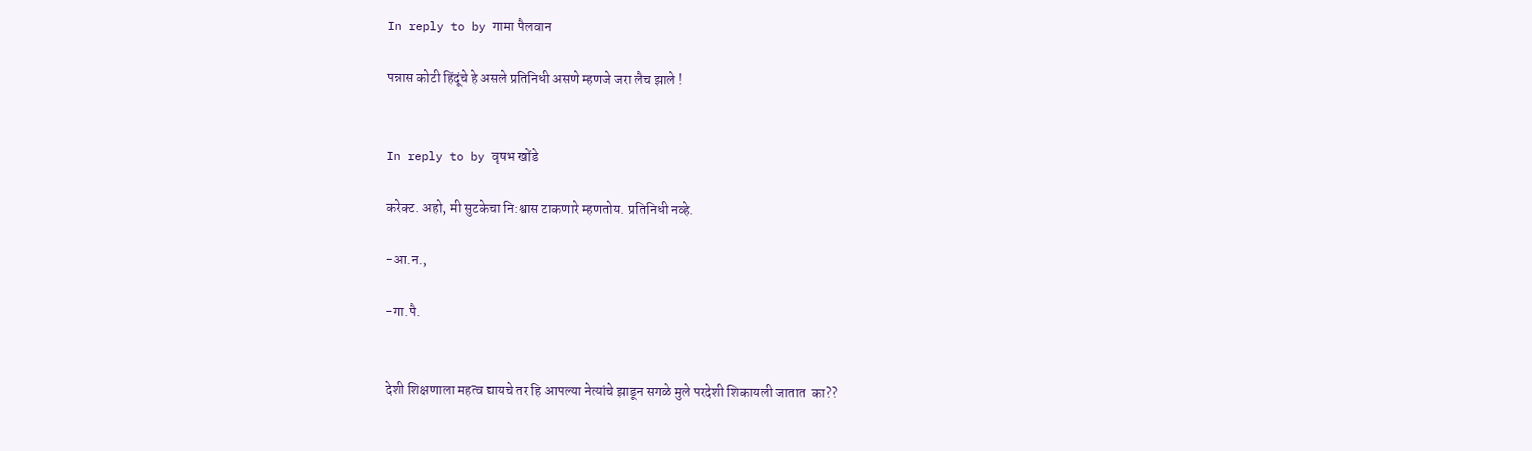In reply to by गामा पैलवान

पन्नास कोटी हिंदूंचे हे असले प्रतिनिधी असणे म्हणजे जरा लैच झाले !


In reply to by वृषभ खोंडे

करेक्ट. अहो, मी सुटकेचा नि:श्वास टाकणारे म्हणतोय. प्रतिनिधी नव्हे.

-आ.न.,

-गा.पै.


देशी शिक्षणाला महत्व द्यायचे तर हि आपल्या नेत्यांचे झाडून सगळे मुले परदेशी शिकायली जातात  का??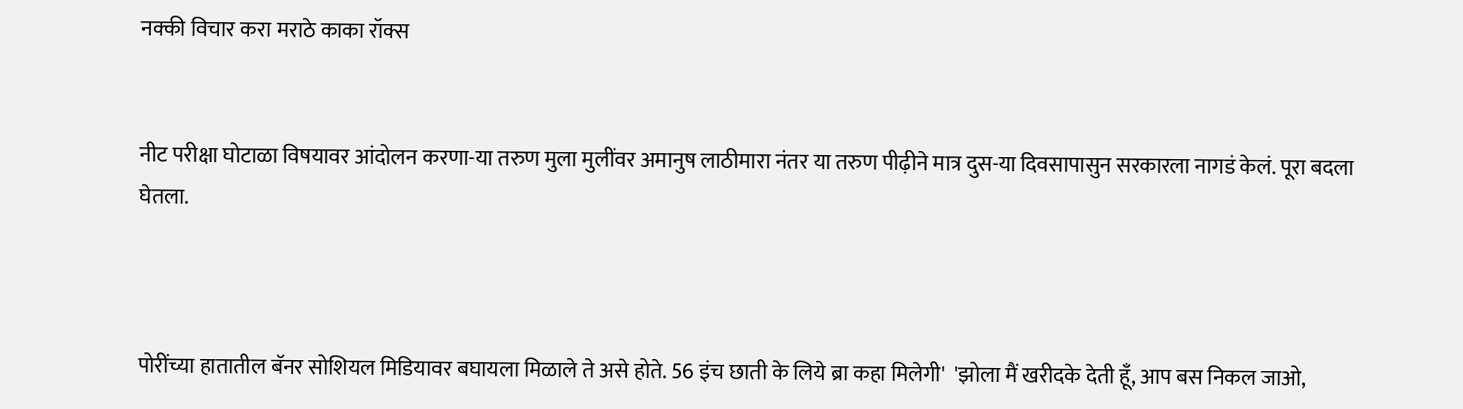नक्की विचार करा मराठे काका रॉक्स


नीट परीक्षा घोटाळा विषयावर आंदोलन करणा-या तरुण मुला मुलींवर अमानुष लाठीमारा नंतर या तरुण पीढ़ीने मात्र दुस-या दिवसापासुन सरकारला नागडं केलं. पूरा बदला घेतला.



पोरींच्या हातातील बॅनर सोशियल मिडियावर बघायला मिळाले ते असे होते. 56 इंच छाती के लिये ब्रा कहा मिलेगी'  'झोला मैं खरीदके देती हूँ, आप बस निकल जाओ,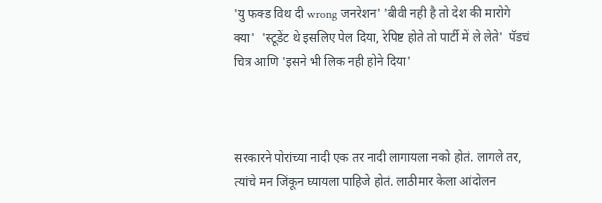'यु फक्ड विथ दी wrong जनरेशन' 'बीवी नही है तो देश की मारोगे क्या'  'स्टूडेंट थे इसलिए पेल दिया, रेपिष्ट होते तो पार्टी में ले लेते'  पॅडचं चित्र आणि 'इसने भी लिक नही होने दिया'



सरकारने पोरांच्या नादी एक तर नादी लागायला नको होतं. लागले तर, त्यांचे मन जिंकून घ्यायला पाहिजे होतं. लाठीमार केला आंदोलन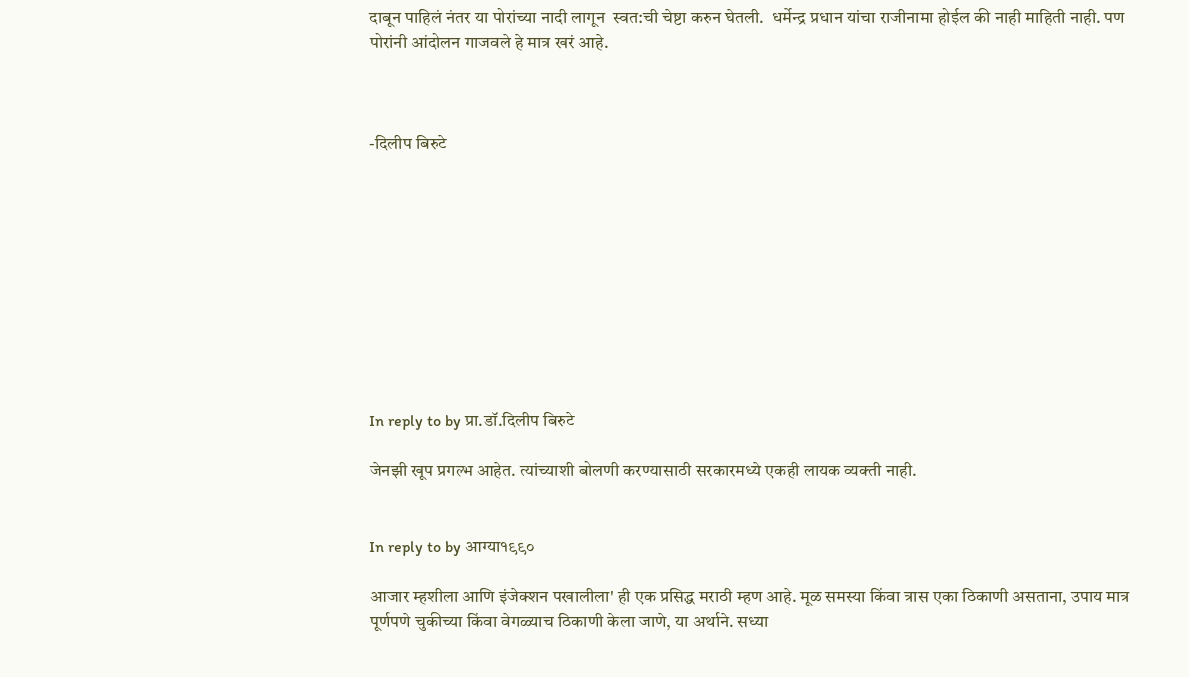दाबून पाहिलं नंतर या पोरांच्या नादी लागून  स्वत:ची चेष्टा करुन घेतली.  धर्मेन्द्र प्रधान यांचा राजीनामा होईल की नाही माहिती नाही. पण पोरांनी आंदोलन गाजवले हे मात्र खरं आहे.



-दिलीप बिरुटे










In reply to by प्रा.डॉ.दिलीप बिरुटे

जेनझी खूप प्रगल्भ आहेत. त्यांच्याशी बोलणी करण्यासाठी सरकारमध्ये एकही लायक व्यक्ती नाही.


In reply to by आग्या१९९०

आजार म्हशीला आणि इंजेक्शन पखालीला' ही एक प्रसिद्ध मराठी म्हण आहे. मूळ समस्या किंवा त्रास एका ठिकाणी असताना, उपाय मात्र पूर्णपणे चुकीच्या किंवा वेगळ्याच ठिकाणी केला जाणे, या अर्थाने. सध्या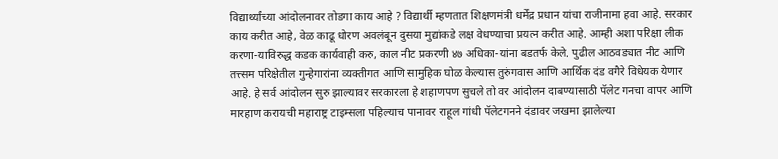विद्यार्थ्यांच्या आंदोलनावर तोडगा काय आहे ? विद्यार्थी म्हणतात शिक्षणमंत्री धर्मेंद्र प्रधान यांचा राजीनामा हवा आहे. सरकार काय करीत आहे, वेळ काढू धोरण अवलंबून दुसया मुद्यांकडे लक्ष वेधण्याचा प्रयत्न करीत आहे. आम्ही अशा परिक्षा लीक करणा-याविरुद्ध कडक कार्यवाही करु, काल नीट प्रकरणी ४७ अधिका-यांना बडतर्फ केले. पुढील आठवड्यात नीट आणि तत्त्सम परिक्षेतील गुन्हेगारांना व्यक्तीगत आणि सामुहिक घोळ केल्यास तुरुंगवास आणि आर्थिक दंड वगैरे विधेयक येणार आहे. हे सर्व आंदोलन सुरु झाल्यावर सरकारला हे शहाणपण सुचले तो वर आंदोलन दाबण्यासाठी पॅलेट गनचा वापर आणि मारहाण करायची महाराष्ट्र टाइम्सला पहिल्याच पानावर राहूल गांधी पॅलेटगनने दंडावर जखमा झालेल्या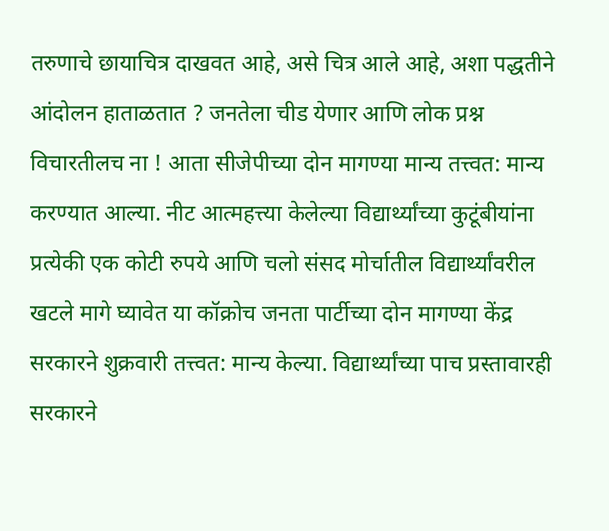तरुणाचे छायाचित्र दाखवत आहे, असे चित्र आले आहे, अशा पद्धतीने आंदोलन हाताळतात ? जनतेला चीड येणार आणि लोक प्रश्न विचारतीलच ना ! आता सीजेपीच्या दोन मागण्या मान्य तत्त्वत: मान्य करण्यात आल्या. नीट आत्महत्त्या केलेल्या विद्यार्थ्यांच्या कुटूंबीयांना प्रत्येकी एक कोटी रुपये आणि चलो संसद मोर्चातील विद्यार्थ्यांवरील खटले मागे घ्यावेत या कॉक्रोच जनता पार्टीच्या दोन मागण्या केंद्र सरकारने शुक्रवारी तत्त्वत: मान्य केल्या. विद्यार्थ्यांच्या पाच प्रस्तावारही सरकारने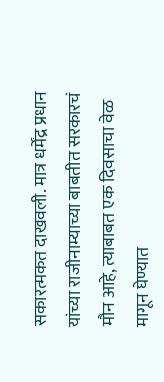सकारत्मकत दाखवली. मात्र धर्मेंद्र प्रधान यांच्या राजीनाम्याच्या बाबतीत सरकारचं मौन आहे, त्याबाबत एक दिवसाचा वेळ मागून घेण्यात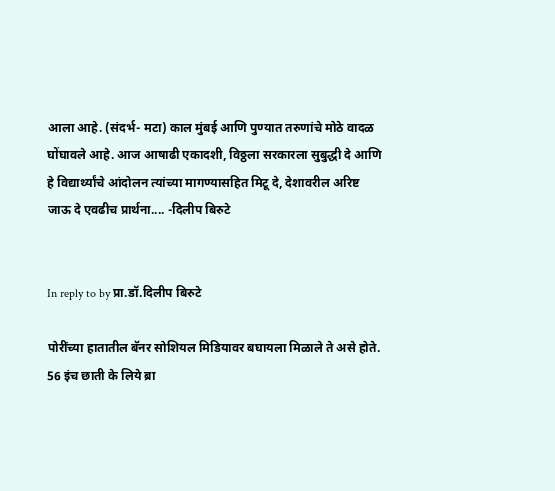आला आहे. (संदर्भ- मटा) काल मुंबई आणि पुण्यात तरुणांचे मोठे वादळ घोंघावले आहे. आज आषाढी एकादशी, विठ्ठला सरकारला सुबुद्धी दे आणि हे विद्यार्थ्यांचे आंदोलन त्यांच्या मागण्यासहित मिटू दे, देशावरील अरिष्ट जाऊ दे एवढीच प्रार्थना.... -दिलीप बिरुटे


In reply to by प्रा.डॉ.दिलीप बिरुटे

पोरींच्या हातातील बॅनर सोशियल मिडियावर बघायला मिळाले ते असे होते. 56 इंच छाती के लिये ब्रा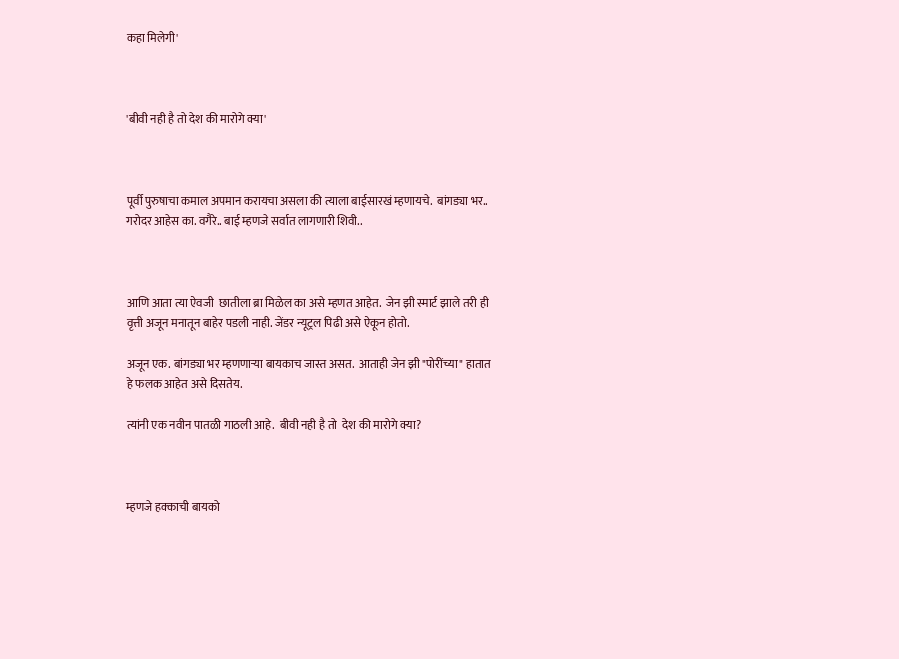कहा मिलेगी'



'बीवी नही है तो देश की मारोगे क्या'



पूर्वी पुरुषाचा कमाल अपमान करायचा असला की त्याला बाईसारखं म्हणायचे.  बांगड्या भर.. गरोदर आहेस का. वगैरे.. बाई म्हणजे सर्वात लागणारी शिवी..



आणि आता त्या ऐवजी  छातीला ब्रा मिळेल का असे म्हणत आहेत.  जेन झी स्मार्ट झाले तरी ही वृत्ती अजून मनातून बाहेर पडली नाही. जेंडर न्यूट्रल पिढी असे ऐकून होतो.

अजून एक. बांगड्या भर म्हणणाऱ्या बायकाच जास्त असत.  आताही जेन झी "पोरींच्या" हातात हे फलक आहेत असे दिसतेय.

त्यांनी एक नवीन पातळी गाठली आहे.  बीवी नही है तो  देश की मारोगे क्या?



म्हणजे हक्काची बायको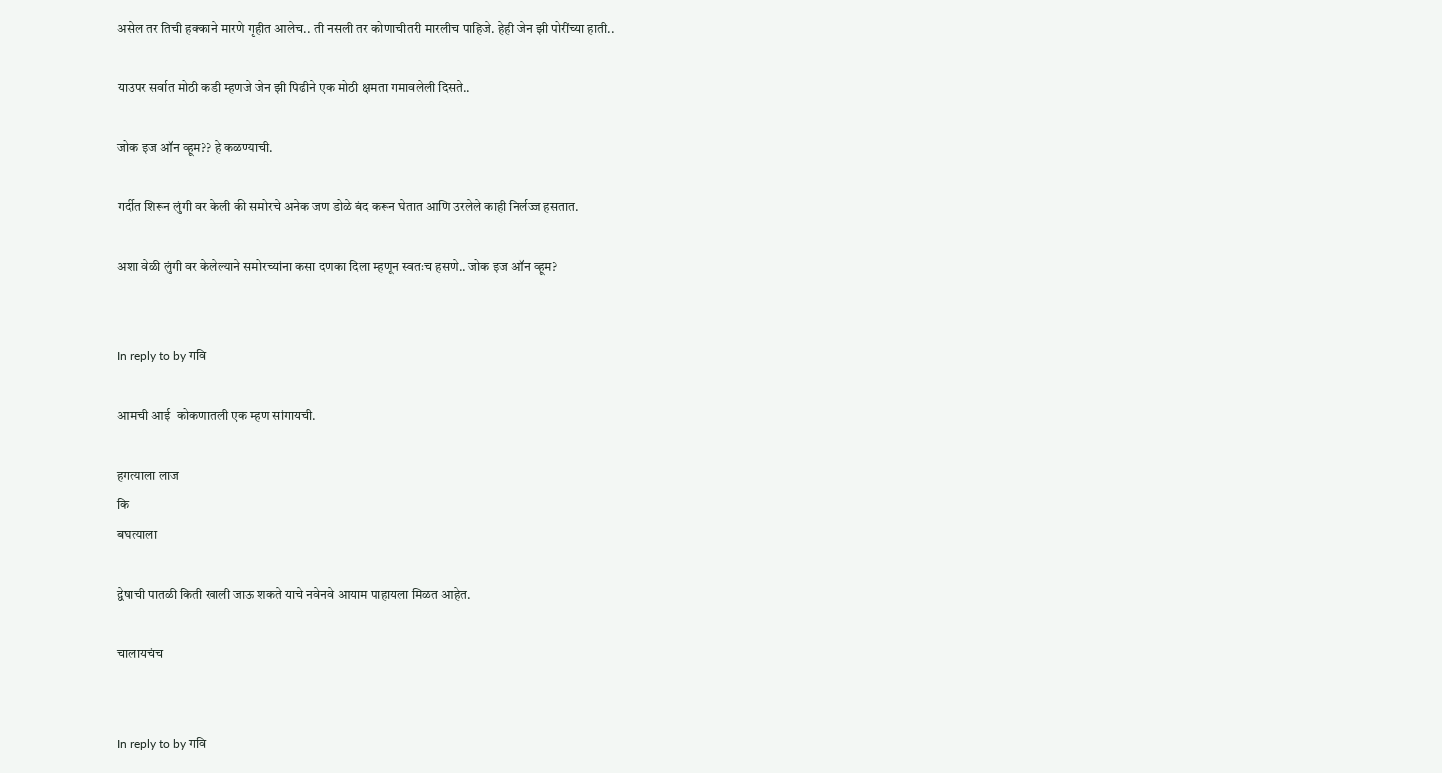असेल तर तिची हक्काने मारणे गृहीत आलेच.. ती नसली तर कोणाचीतरी मारलीच पाहिजे. हेही जेन झी पोरींच्या हाती..

याउपर सर्वात मोठी कडी म्हणजे जेन झी पिढीने एक मोठी क्षमता गमावलेली दिसते..

जोक इज ऑन व्हूम?? हे कळण्याची.

गर्दीत शिरून लुंगी वर केली की समोरचे अनेक जण डोळे बंद करून घेतात आणि उरलेले काही निर्लज्ज हसतात.

अशा वेळी लुंगी वर केलेल्याने समोरच्यांना कसा दणका दिला म्हणून स्वतःच हसणे.. जोक इज ऑन व्हूम?


In reply to by गवि

आमची आई  कोकणातली एक म्हण सांगायची.

हगत्याला लाज
कि
बघत्याला

द्वेषाची पातळी किती खाली जाऊ शकते याचे नवेनवे आयाम पाहायला मिळत आहेत.

चालायचंच


In reply to by गवि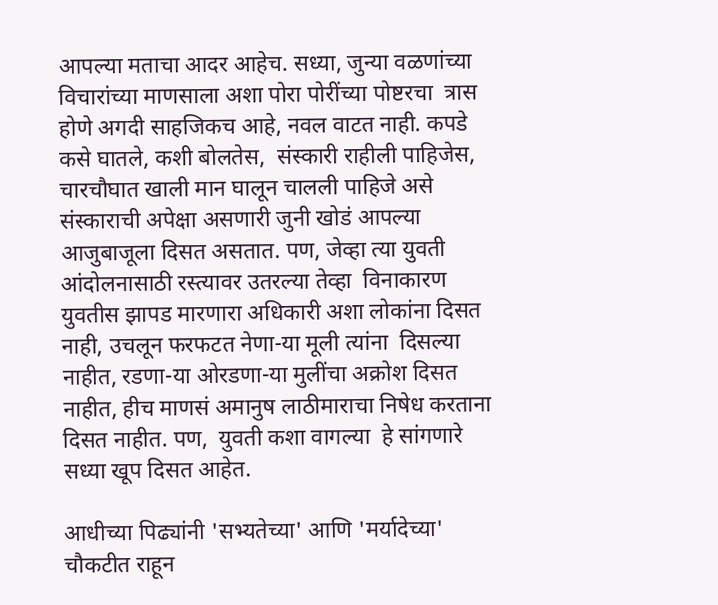आपल्या मताचा आदर आहेच. सध्या, जुन्या वळणांच्या विचारांच्या माणसाला अशा पोरा पोरींच्या पोष्टरचा  त्रास होणे अगदी साहजिकच आहे, नवल वाटत नाही. कपडे कसे घातले, कशी बोलतेस,  संस्कारी राहीली पाहिजेस, चारचौघात खाली मान घालून चालली पाहिजे असे संस्काराची अपेक्षा असणारी जुनी खोडं आपल्या आजुबाजूला दिसत असतात. पण, जेव्हा त्या युवती आंदोलनासाठी रस्त्यावर उतरल्या तेव्हा  विनाकारण  युवतीस झापड मारणारा अधिकारी अशा लोकांना दिसत नाही, उचलून फरफटत नेणा-या मूली त्यांना  दिसल्या नाहीत, रडणा-या ओरडणा-या मुलींचा अक्रोश दिसत नाहीत, हीच माणसं अमानुष लाठीमाराचा निषेध करताना दिसत नाहीत. पण,  युवती कशा वागल्या  हे सांगणारे सध्या खूप दिसत आहेत.

आधीच्या पिढ्यांनी 'सभ्यतेच्या' आणि 'मर्यादेच्या' चौकटीत राहून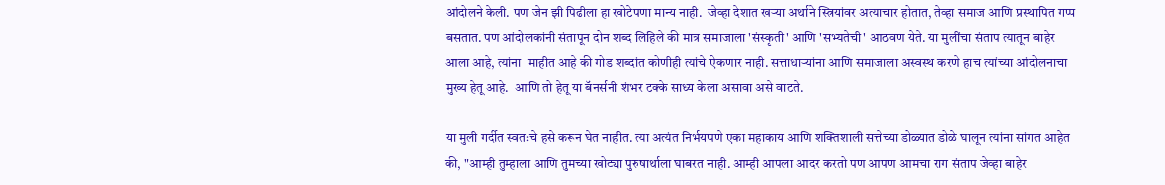आंदोलने केली. पण जेन झी पिढीला हा खोटेपणा मान्य नाही.  जेव्हा देशात खऱ्या अर्थाने स्त्रियांवर अत्याचार होतात, तेव्हा समाज आणि प्रस्थापित गप्प बसतात. पण आंदोलकांनी संतापून दोन शब्द लिहिले की मात्र समाजाला 'संस्कृती' आणि 'सभ्यतेची' आठवण येते. या मुलींचा संताप त्यातून बाहेर आला आहे, त्यांना  माहीत आहे की गोड शब्दांत कोणीही त्यांचे ऐकणार नाही. सत्ताधाऱ्यांना आणि समाजाला अस्वस्थ करणे हाच त्यांच्या आंदोलनाचा मुख्य हेतू आहे.  आणि तो हेतू या बॅनर्सनी शंभर टक्के साध्य केला असावा असे वाटते.

या मुली गर्दीत स्वतःचे हसे करून घेत नाहीत. त्या अत्यंत निर्भयपणे एका महाकाय आणि शक्तिशाली सत्तेच्या डोळ्यात डोळे घालून त्यांना सांगत आहेत की, "आम्ही तुम्हाला आणि तुमच्या खोट्या पुरुषार्थाला घाबरत नाही. आम्ही आपला आदर करतो पण आपण आमचा राग संताप जेव्हा बाहेर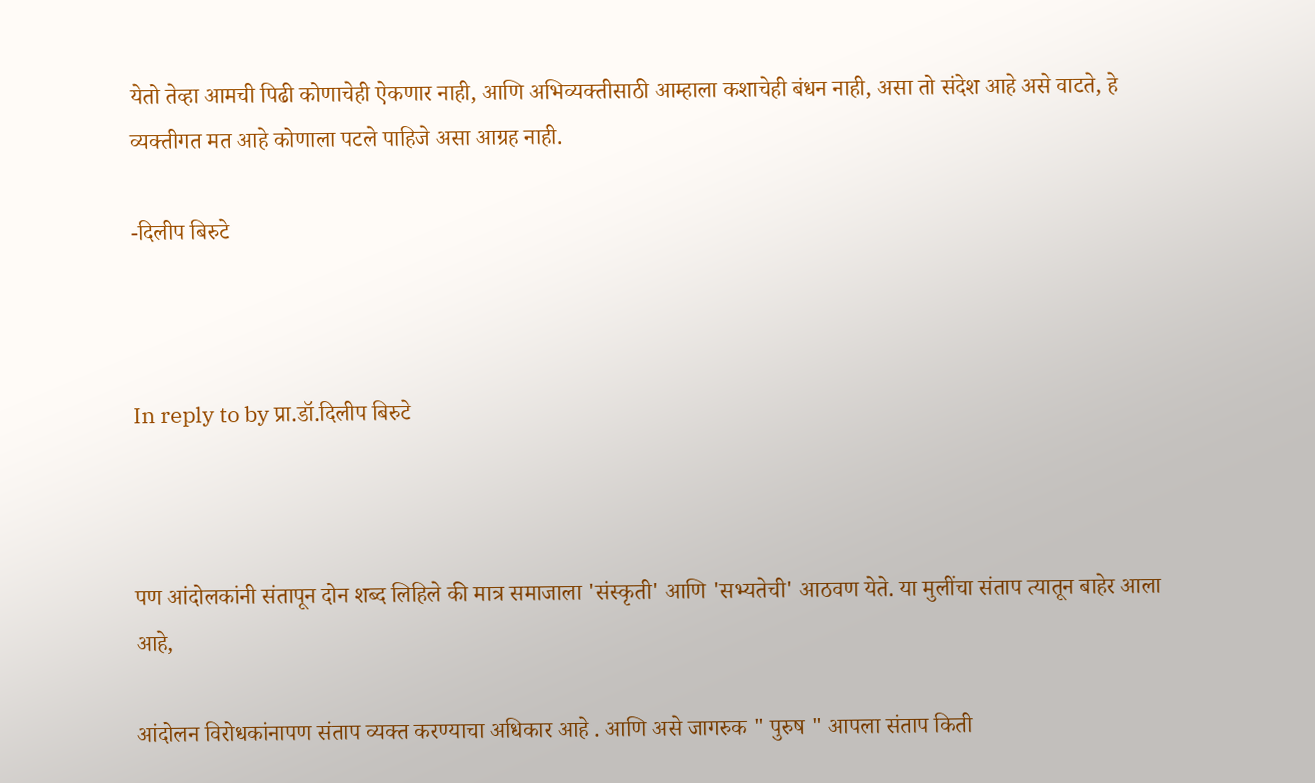येतो तेव्हा आमची पिढी कोणाचेही ऐकणार नाही, आणि अभिव्यक्तीसाठी आम्हाला कशाचेही बंधन नाही, असा तो संदेश आहे असे वाटते, हे व्यक्तीगत मत आहे कोणाला पटले पाहिजे असा आग्रह नाही.

-दिलीप बिरुटे



In reply to by प्रा.डॉ.दिलीप बिरुटे



पण आंदोलकांनी संतापून दोन शब्द लिहिले की मात्र समाजाला 'संस्कृती' आणि 'सभ्यतेची' आठवण येते. या मुलींचा संताप त्यातून बाहेर आला आहे,

आंदोलन विरोधकांनापण संताप व्यक्त करण्याचा अधिकार आहे . आणि असे जागरुक " पुरुष " आपला संताप किती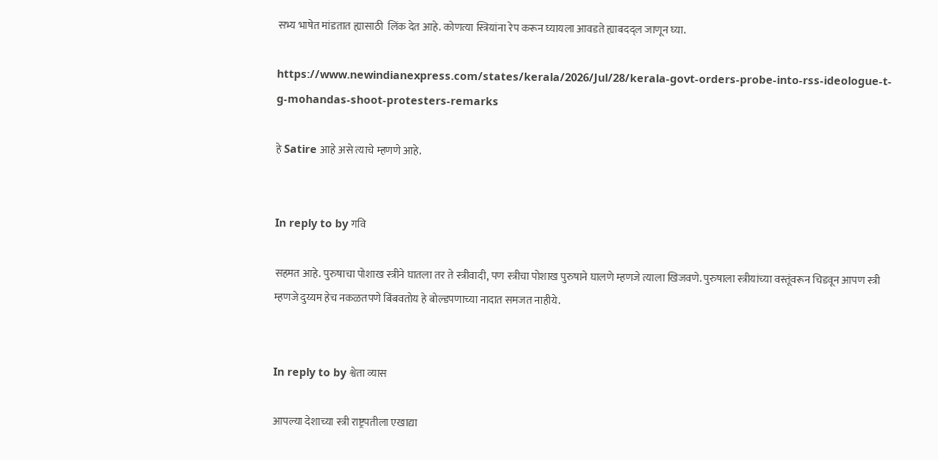सभ्य भाषेत मांडतात ह्यासाठी  लिंक देत आहे. कोणत्या स्त्रियांना रेप करून घ्यायला आवडते ह्याबदद्ल जाणून घ्या.

https://www.newindianexpress.com/states/kerala/2026/Jul/28/kerala-govt-orders-probe-into-rss-ideologue-t-g-mohandas-shoot-protesters-remarks

हे Satire आहे असे त्याचे म्हणणे आहे.


In reply to by गवि

सहमत आहे. पुरुषाचा पोशाख स्त्रीने घातला तर ते स्त्रीवादी, पण स्त्रीचा पोशाख पुरुषाने घालणे म्हणजे त्याला खिजवणे. पुरुषाला स्त्रीयांच्या वस्तूंवरून चिडवून आपण स्त्री म्हणजे दुय्यम हेच नकळतपणे बिंबवतोय हे बोल्डपणाच्या नादात समजत नाहीये.


In reply to by श्वेता व्यास

आपल्या देशाच्या स्त्री राष्ट्रपतीला एखाद्या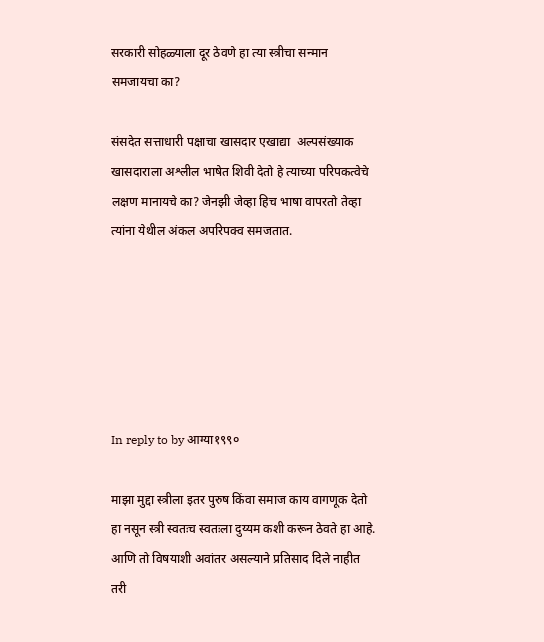सरकारी सोहळ्याला दूर ठेवणे हा त्या स्त्रीचा सन्मान समजायचा का?

संसदेत सत्ताधारी पक्षाचा खासदार एखाद्या  अल्पसंख्याक  खासदाराला अश्लील भाषेत शिवी देतो हे त्याच्या परिपकत्वेचे लक्षण मानायचे का? जेनझी जेव्हा हिच भाषा वापरतो तेव्हा त्यांना येथील अंकल अपरिपक्व समजतात.






In reply to by आग्या१९९०

माझा मुद्दा स्त्रीला इतर पुरुष किंवा समाज काय वागणूक देतो हा नसून स्त्री स्वतःच स्वतःला दुय्यम कशी करून ठेवते हा आहे. आणि तो विषयाशी अवांतर असल्याने प्रतिसाद दिले नाहीत तरी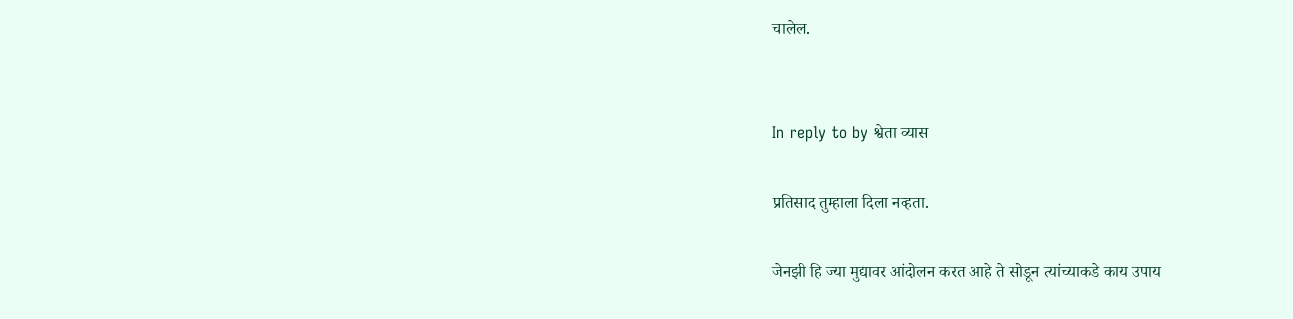चालेल.


In reply to by श्वेता व्यास

प्रतिसाद तुम्हाला दिला नव्हता.

जेनझी हि ज्या मुद्यावर आंदोलन करत आहे ते सोडून त्यांच्याकडे काय उपाय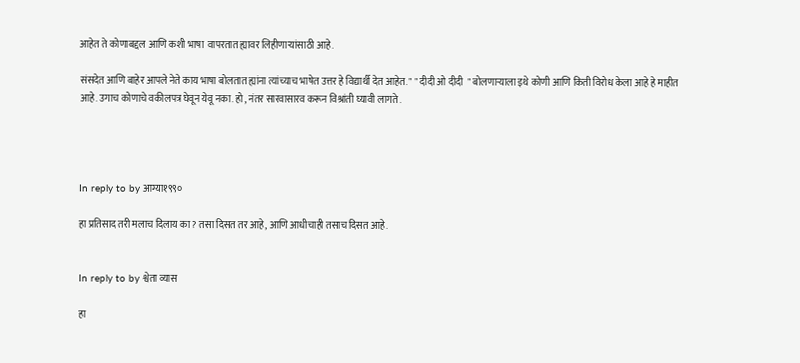आहेत ते कोणाबद्दल आणि कशी भाषा  वापरतात ह्यावर लिहीणाऱ्यांसाठी आहे.

संसदेत आणि बाहेर आपले नेते काय भाषा बोलतात ह्यांना त्यांच्याच भाषेत उत्तर हे विद्यार्थी देत आहेत. " " दीदी ओ दीदी  " बोलणाऱ्याला इथे कोणी आणि किती विरोध केला आहे हे माहीत आहे. उगाच कोणाचे वकीलपत्र घेवून येवू नका. हो , नंतर सारवासारव करून विश्रांती घ्यावी लागते .




In reply to by आग्या१९९०

हा प्रतिसाद तरी मलाच दिलाय का? तसा दिसत तर आहे, आणि आधीचाही तसाच दिसत आहे.


In reply to by श्वेता व्यास

हा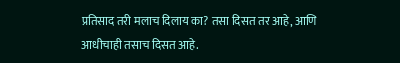प्रतिसाद तरी मलाच दिलाय का? तसा दिसत तर आहे, आणि आधीचाही तसाच दिसत आहे.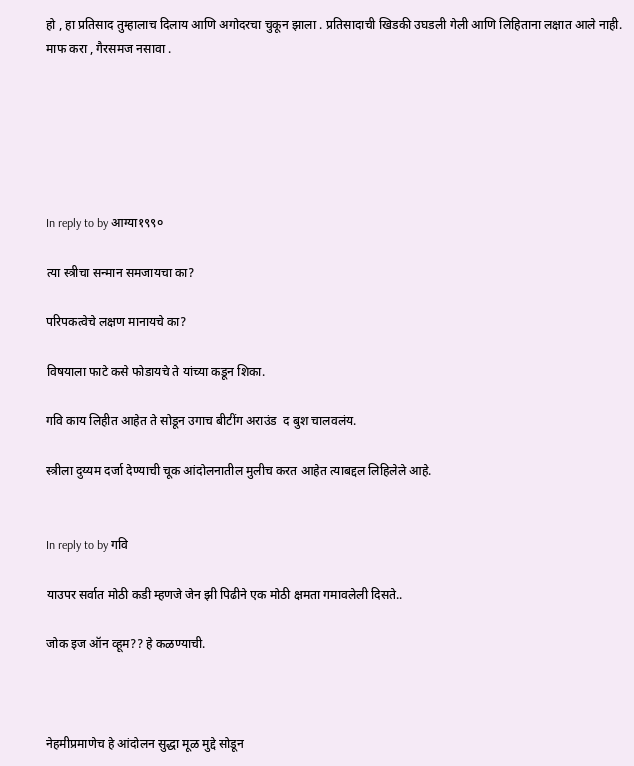हो , हा प्रतिसाद तुम्हालाच दिलाय आणि अगोदरचा चुकून झाला . प्रतिसादाची खिडकी उघडली गेली आणि लिहिताना लक्षात आले नाही. माफ करा , गैरसमज नसावा .






In reply to by आग्या१९९०

त्या स्त्रीचा सन्मान समजायचा का?

परिपकत्वेचे लक्षण मानायचे का?

विषयाला फाटे कसे फोडायचे ते यांच्या कडून शिका.

गवि काय लिहीत आहेत ते सोडून उगाच बीटींग अराउंड  द बुश चालवलंय.

स्त्रीला दुय्यम दर्जा देण्याची चूक आंदोलनातील मुलीच करत आहेत त्याबद्दल लिहिलेले आहे.


In reply to by गवि

याउपर सर्वात मोठी कडी म्हणजे जेन झी पिढीने एक मोठी क्षमता गमावलेली दिसते..

जोक इज ऑन व्हूम?? हे कळण्याची.



नेहमीप्रमाणेच हे आंदोलन सुद्धा मूळ मुद्दे सोडून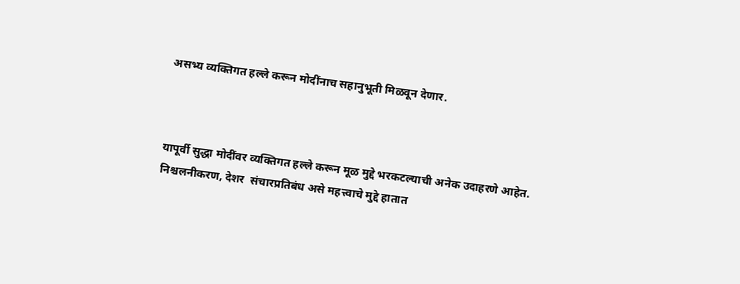असभ्य व्यक्तिगत हल्ले करून मोदींनाच सहानुभूती मिळवून देणार.



यापूर्वी सुद्धा मोदींवर व्यक्तिगत हल्ले करून मूळ मुद्दे भरकटल्याची अनेक उदाहरणे आहेत. निश्चलनीकरण, देशर  संचारप्रतिबंध असे महत्त्वाचे मुद्दे हातात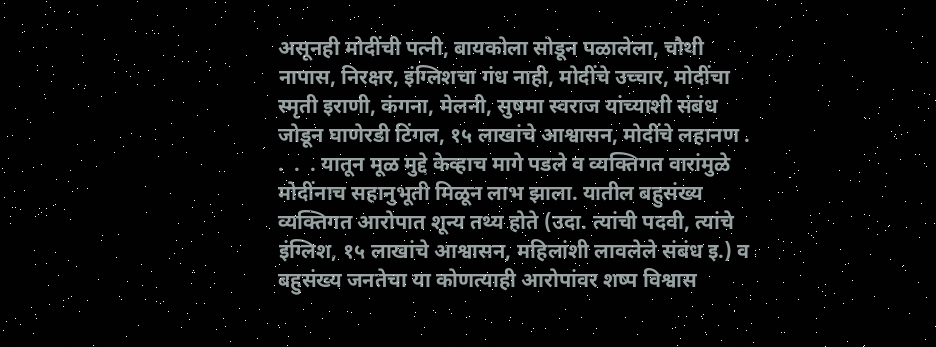असूनही मोदींची पत्नी, बायकोला सोडून पळालेला, चौथी नापास, निरक्षर, इंग्लिशचा गंध नाही, मोदींचे उच्चार, मोदींचा स्मृती इराणी, कंगना, मेलनी, सुषमा स्वराज यांच्याशी संबंध जोडून घाणेरडी टिंगल, १५ लाखांचे आश्वासन, मोदींचे लहानण .  .  .  . यातून मूळ मुद्दे केव्हाच मागे पडले व व्यक्तिगत वारांमुळे मोदींनाच सहानुभूती मिळून लाभ झाला. यातील बहुसंख्य व्यक्तिगत आरोपात शून्य तथ्य होते (उदा. त्यांची पदवी, त्यांचे इंग्लिश, १५ लाखांचे आश्वासन, महिलांशी लावलेले संबंध इ.) व बहुसंख्य जनतेचा या कोणत्याही आरोपांवर शष्प विश्वास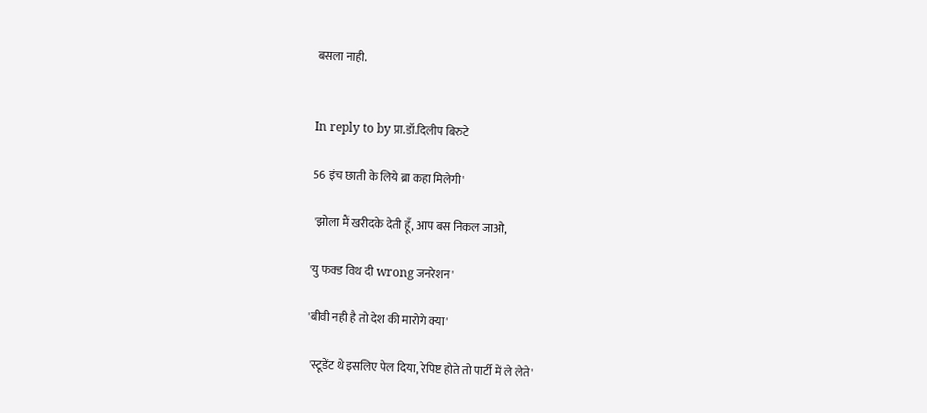बसला नाही.


In reply to by प्रा.डॉ.दिलीप बिरुटे

56 इंच छाती के लिये ब्रा कहा मिलेगी'

 'झोला मैं खरीदके देती हूँ, आप बस निकल जाओ,

'यु फक्ड विथ दी wrong जनरेशन'

'बीवी नही है तो देश की मारोगे क्या'

 'स्टूडेंट थे इसलिए पेल दिया, रेपिष्ट होते तो पार्टी में ले लेते'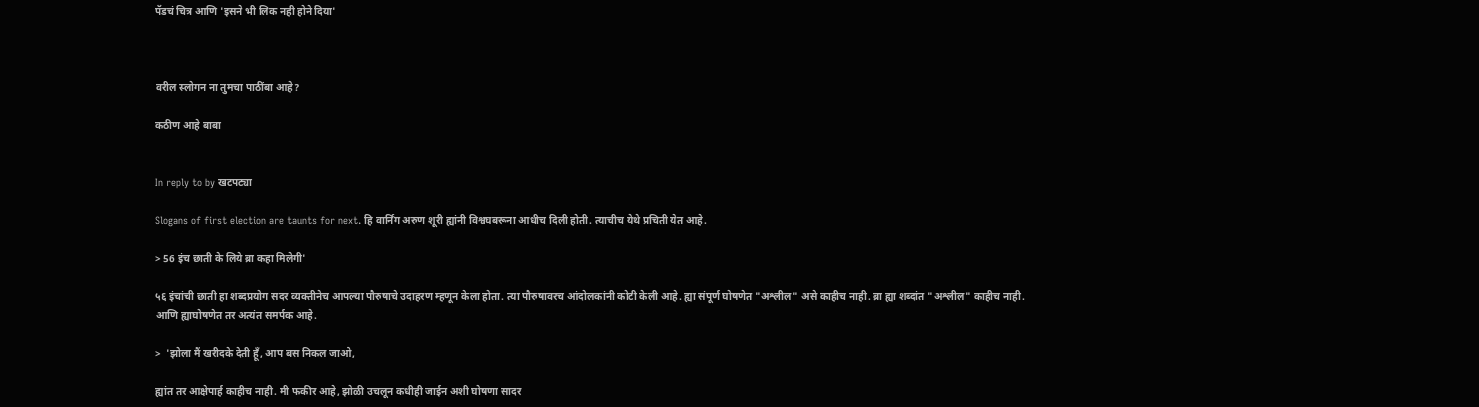पॅडचं चित्र आणि 'इसने भी लिक नही होने दिया'



वरील स्लोगन ना तुमचा पाठींबा आहे?

कठीण आहे बाबा


In reply to by खटपट्या

Slogans of first election are taunts for next. हि वार्निंग अरुण शूरी ह्यांनी विश्वघबरूना आधीच दिली होती. त्याचीच येथे प्रचिती येत आहे.

> 56 इंच छाती के लिये ब्रा कहा मिलेगी'

५६ इंचांची छाती हा शब्दप्रयोग सदर व्यक्तीनेच आपल्या पौरुषाचे उदाहरण म्हणून केला होता. त्या पौरुषावरच आंदोलकांनी कोटी केली आहे. ह्या संपूर्ण घोषणेत "अश्लील" असे काहीच नाही. ब्रा ह्या शब्दांत "अश्लील" काहीच नाही.  आणि ह्याघोषणेत तर अत्यंत समर्पक आहे.

>  'झोला मैं खरीदके देती हूँ, आप बस निकल जाओ,

ह्यांत तर आक्षेपार्ह काहीच नाही. मी फकीर आहे, झोळी उचलून कधीही जाईन अशी घोषणा सादर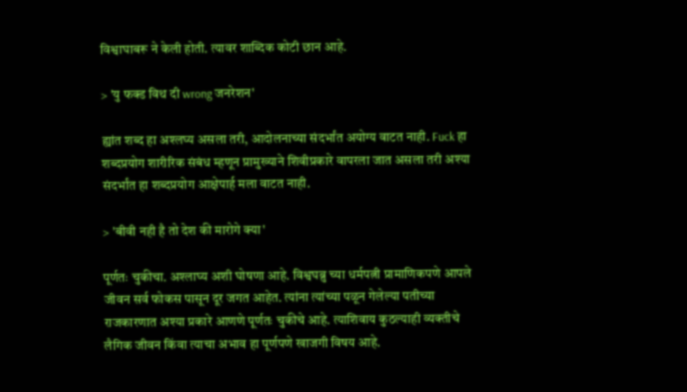विश्वाघाबरू ने केली होती. त्यावर शाब्दिक कोटी छान आहे.

> 'यु फक्ड विथ दी wrong जनरेशन'

ह्यांत शब्द हा अश्लघ्य असला तरी, आदोलनाच्या संदर्भांत अयोग्य वाटत नाही. Fuck हा शब्दप्रयोग शारीरिक संबंध म्हणून प्रामुख्याने शिवीप्रकारे वापरला जात असला तरी अश्या संदर्भांत हा शब्दप्रयोग आक्षेपार्ह मला वाटत नाही.

> 'बीवी नही है तो देश की मारोगे क्या'

पूर्णतः चुकीचा. अश्लाघ्य अशी घोषणा आहे. विश्वघब्रु च्या धर्मपत्नी प्रामाणिकपणे आपले जीवन सर्व फोकस पासून दूर जगत आहेत. त्यांना त्यांच्या पळून गेलेल्या पतीच्या राजकारणात अश्या प्रकारे आणणे पूर्णतः चुकीचे आहे. त्याशिवाय कुठल्याही व्यक्तीचे लैगिक जीवन किंवा त्याचा अभाव हा पूर्णपणे खाजगी विषय आहे.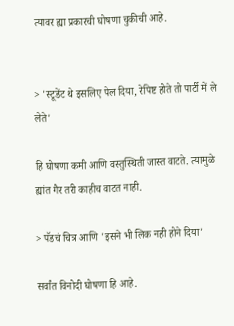त्यावर ह्या प्रकारची घोषणा चुकीची आहे.


> 'स्टूडेंट थे इसलिए पेल दिया, रेपिष्ट होते तो पार्टी में ले लेते'

हि घोषणा कमी आणि वस्तुस्थिती जास्त वाटते. त्यामुळे ह्यांत गैर तरी काहीच वाटत नाही.

> पॅडचं चित्र आणि 'इसने भी लिक नही होने दिया'

सर्वांत विनोदी घोषणा हि आहे.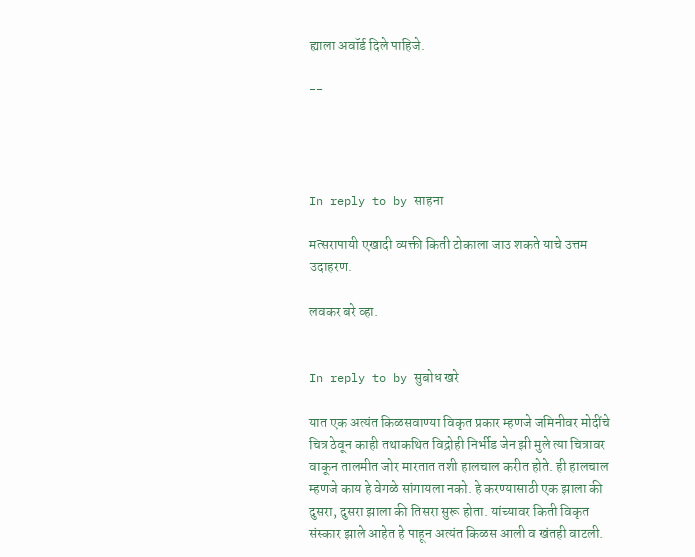ह्याला अवॉर्ड दिले पाहिजे.

--




In reply to by साहना

मत्सरापायी एखादी व्यक्ती किती टोकाला जाउ शकते याचे उत्तम उदाहरण.

लवकर बरे व्हा.


In reply to by सुबोध खरे

यात एक अत्यंत किळसवाण्या विकृत प्रकार म्हणजे जमिनीवर मोदींचे चित्र ठेवून काही तथाकथित विद्रोही निर्भीड जेन झी मुले त्या चित्रावर वाकून तालमीत जोर मारतात तशी हालचाल करीत होते. ही हालचाल म्हणजे काय हे वेगळे सांगायला नको. हे करण्यासाठी एक झाला की दुसरा, दुसरा झाला की तिसरा सुरू होता. यांच्यावर किती विकृत संस्कार झाले आहेत हे पाहून अत्यंत किळस आली व खंतही वाटली.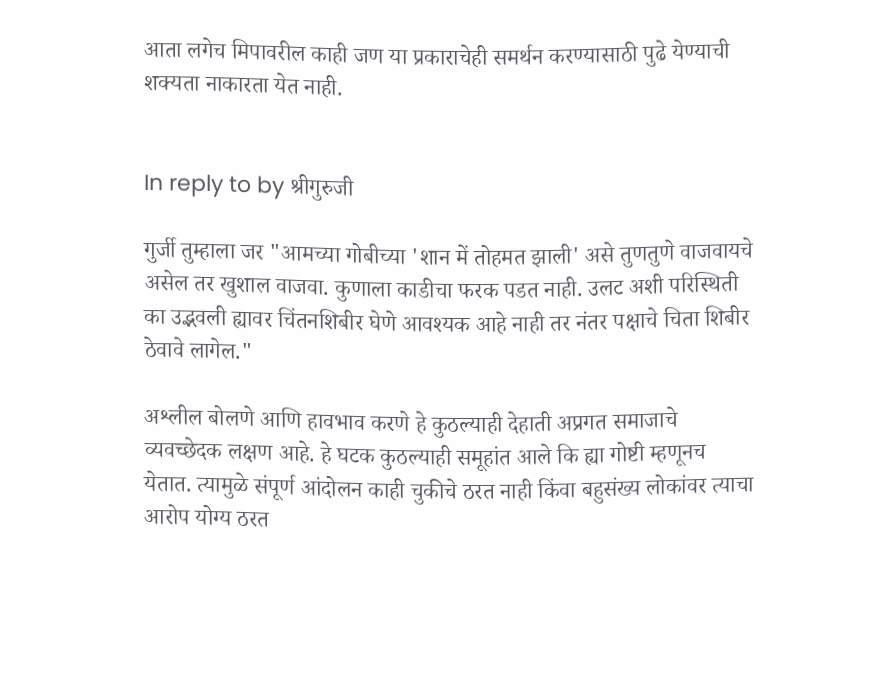आता लगेच मिपावरील काही जण या प्रकाराचेही समर्थन करण्यासाठी पुढे येण्याची शक्यता नाकारता येत नाही.


In reply to by श्रीगुरुजी

गुर्जी तुम्हाला जर "आमच्या गोबीच्या 'शान में तोहमत झाली' असे तुणतुणे वाजवायचे असेल तर खुशाल वाजवा. कुणाला काडीचा फरक पडत नाही. उलट अशी परिस्थिती का उद्भवली ह्यावर चिंतनशिबीर घेणे आवश्यक आहे नाही तर नंतर पक्षाचे चिता शिबीर ठेवावे लागेल."

अश्लील बोलणे आणि हावभाव करणे हे कुठल्याही देहाती अप्रगत समाजाचे व्यवच्छेदक लक्षण आहे. हे घटक कुठल्याही समूहांत आले कि ह्या गोष्टी म्हणूनच येतात. त्यामुळे संपूर्ण आंदोलन काही चुकीचे ठरत नाही किंवा बहुसंख्य लोकांवर त्याचा आरोप योग्य ठरत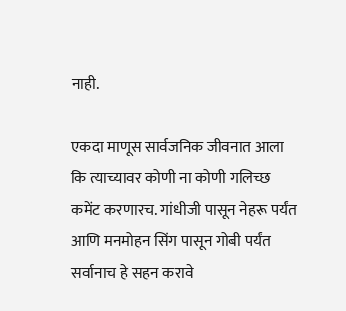नाही.

एकदा माणूस सार्वजनिक जीवनात आला कि त्याच्यावर कोणी ना कोणी गलिच्छ कमेंट करणारच. गांधीजी पासून नेहरू पर्यंत आणि मनमोहन सिंग पासून गोबी पर्यंत सर्वानाच हे सहन करावे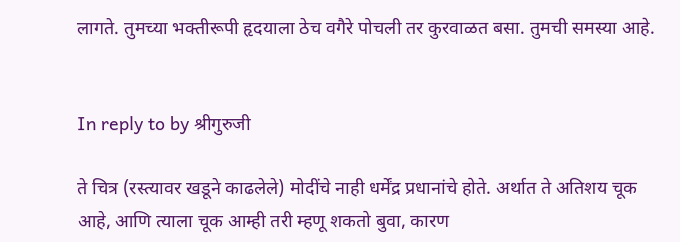लागते. तुमच्या भक्तीरूपी हृदयाला ठेच वगैरे पोचली तर कुरवाळत बसा. तुमची समस्या आहे.


In reply to by श्रीगुरुजी

ते चित्र (रस्त्यावर खडूने काढलेले) मोदींचे नाही धर्मेंद्र प्रधानांचे होते. अर्थात ते अतिशय चूक आहे, आणि त्याला चूक आम्ही तरी म्हणू शकतो बुवा, कारण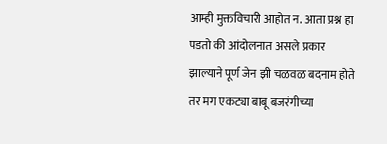आम्ही मुक्तविचारी आहोत न. आता प्रश्न हा पडतो की आंदोलनात असले प्रकार झाल्याने पूर्ण जेन झी चळवळ बदनाम होते तर मग एकट्या बाबू बजरंगीच्या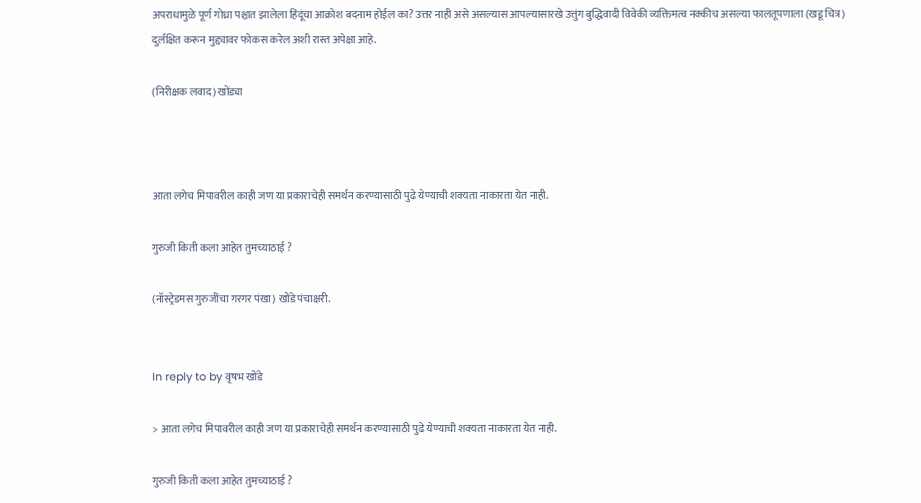अपराधामुळे पूर्ण गोध्रा पश्चात झालेला हिंदूंचा आक्रोश बदनाम होईल का? उत्तर नाही असे असल्यास आपल्यासारखे उत्तुंग बुद्धिवादी विवेकी व्यक्तिमत्व नक्कीच असल्या फालतूपणाला (खडू चित्र) दुर्लक्षित करून मुद्द्यावर फोकस करेल अशी रास्त अपेक्षा आहे.

(निरीक्षक लवाद) खोंड्या



आता लगेच मिपावरील काही जण या प्रकाराचेही समर्थन करण्यासाठी पुढे येण्याची शक्यता नाकारता येत नाही.

गुरुजी किती कला आहेत तुमच्याठाई ?

(नॉस्ट्रेडमस गुरुजींचा गरगर पंखा) खोंडे पंचाक्षरी.


In reply to by वृषभ खोंडे

> आता लगेच मिपावरील काही जण या प्रकाराचेही समर्थन करण्यासाठी पुढे येण्याची शक्यता नाकारता येत नाही.

गुरुजी किती कला आहेत तुमच्याठाई ?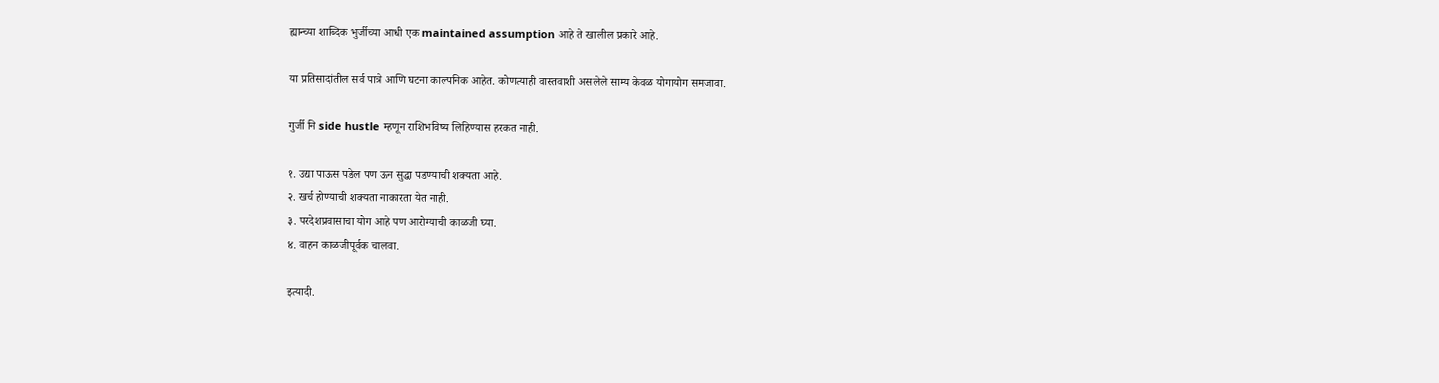ह्यान्च्या शाब्दिक भुर्जीच्या आधी एक maintained assumption आहे ते खालील प्रकारे आहे.

या प्रतिसादांतील सर्व पात्रे आणि घटना काल्पनिक आहेत. कोणत्याही वास्तवाशी असलेले साम्य केवळ योगायोग समजावा.

गुर्जी नि side hustle म्हणून राशिभविष्य लिहिण्यास हरकत नाही.

१. उद्या पाऊस पडेल पण ऊन सुद्धा पडण्याची शक्यता आहे.
२. खर्च होण्याची शक्यता नाकारता येत नाही.
३. परदेशप्रवासाचा योग आहे पण आरोग्याची काळजी घ्या.
४. वाहन काळजीपूर्वक चालवा.

इत्यादी.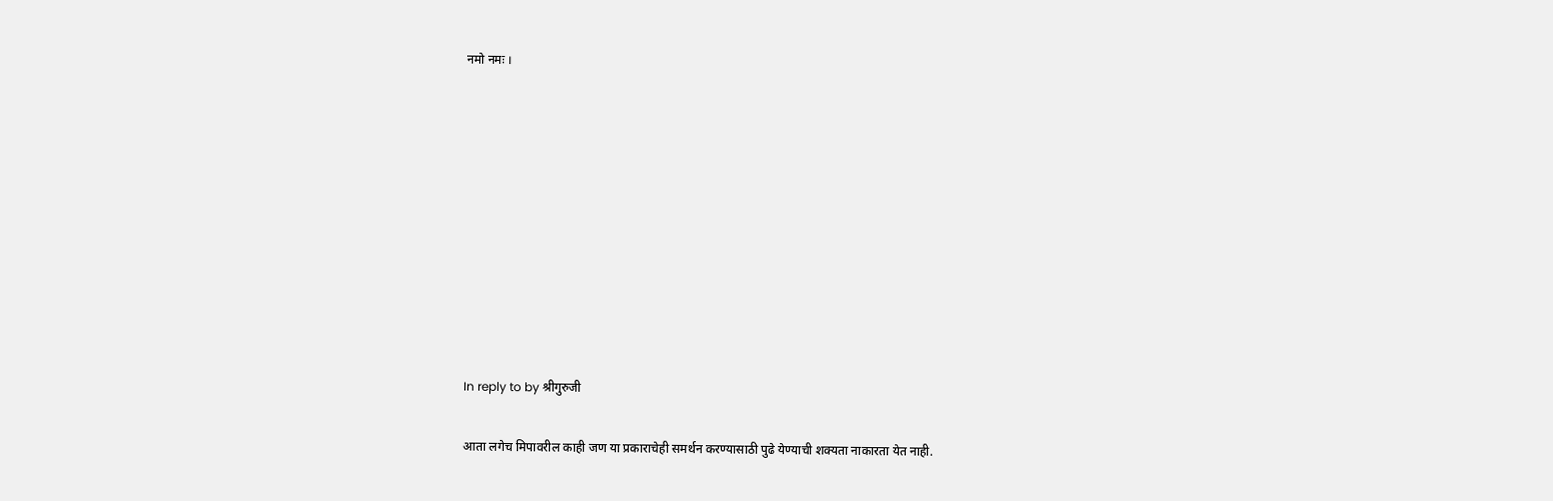नमो नमः ।










In reply to by श्रीगुरुजी

आता लगेच मिपावरील काही जण या प्रकाराचेही समर्थन करण्यासाठी पुढे येण्याची शक्यता नाकारता येत नाही.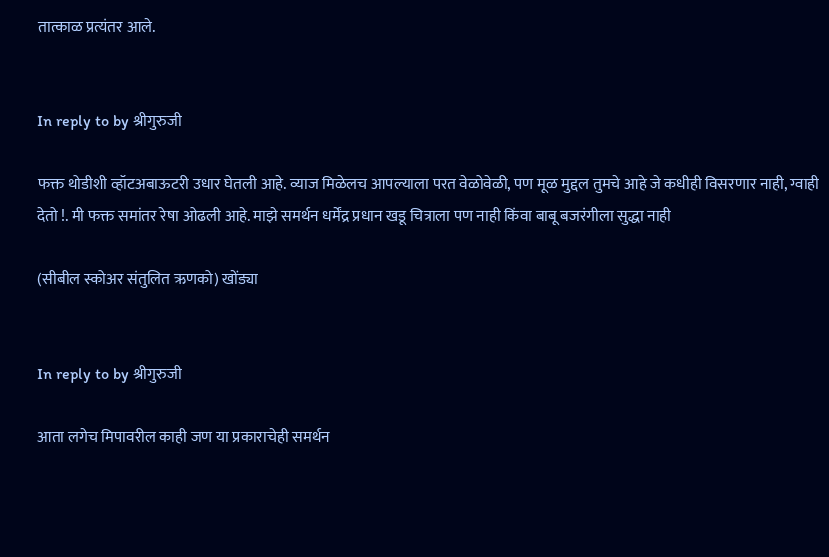तात्काळ प्रत्यंतर आले.


In reply to by श्रीगुरुजी

फक्त थोडीशी व्हॉटअबाऊटरी उधार घेतली आहे. व्याज मिळेलच आपल्याला परत वेळोवेळी, पण मूळ मुद्दल तुमचे आहे जे कधीही विसरणार नाही, ग्वाही देतो !. मी फक्त समांतर रेषा ओढली आहे. माझे समर्थन धर्मेंद्र प्रधान खडू चित्राला पण नाही किंवा बाबू बजरंगीला सुद्धा नाही

(सीबील स्कोअर संतुलित ऋणको) खोंड्या


In reply to by श्रीगुरुजी

आता लगेच मिपावरील काही जण या प्रकाराचेही समर्थन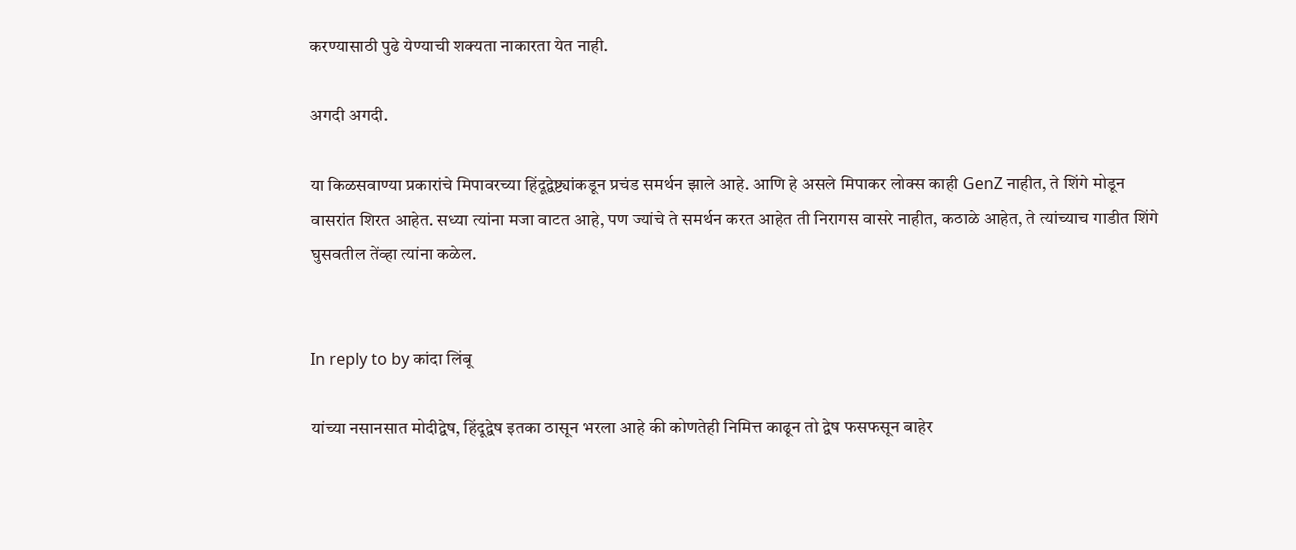करण्यासाठी पुढे येण्याची शक्यता नाकारता येत नाही.

अगदी अगदी.

या किळसवाण्या प्रकारांचे मिपावरच्या हिंदूद्वेष्ट्यांकडून प्रचंड समर्थन झाले आहे. आणि हे असले मिपाकर लोक्स काही GenZ नाहीत, ते शिंगे मोडून वासरांत शिरत आहेत. सध्या त्यांना मजा वाटत आहे, पण ज्यांचे ते समर्थन करत आहेत ती निरागस वासरे नाहीत, कठाळे आहेत, ते त्यांच्याच गाडीत शिंगे घुसवतील तेंव्हा त्यांना कळेल.


In reply to by कांदा लिंबू

यांच्या नसानसात मोदीद्वेष, हिंदूद्वेष इतका ठासून भरला आहे की कोणतेही निमित्त काढून तो द्वेष फसफसून बाहेर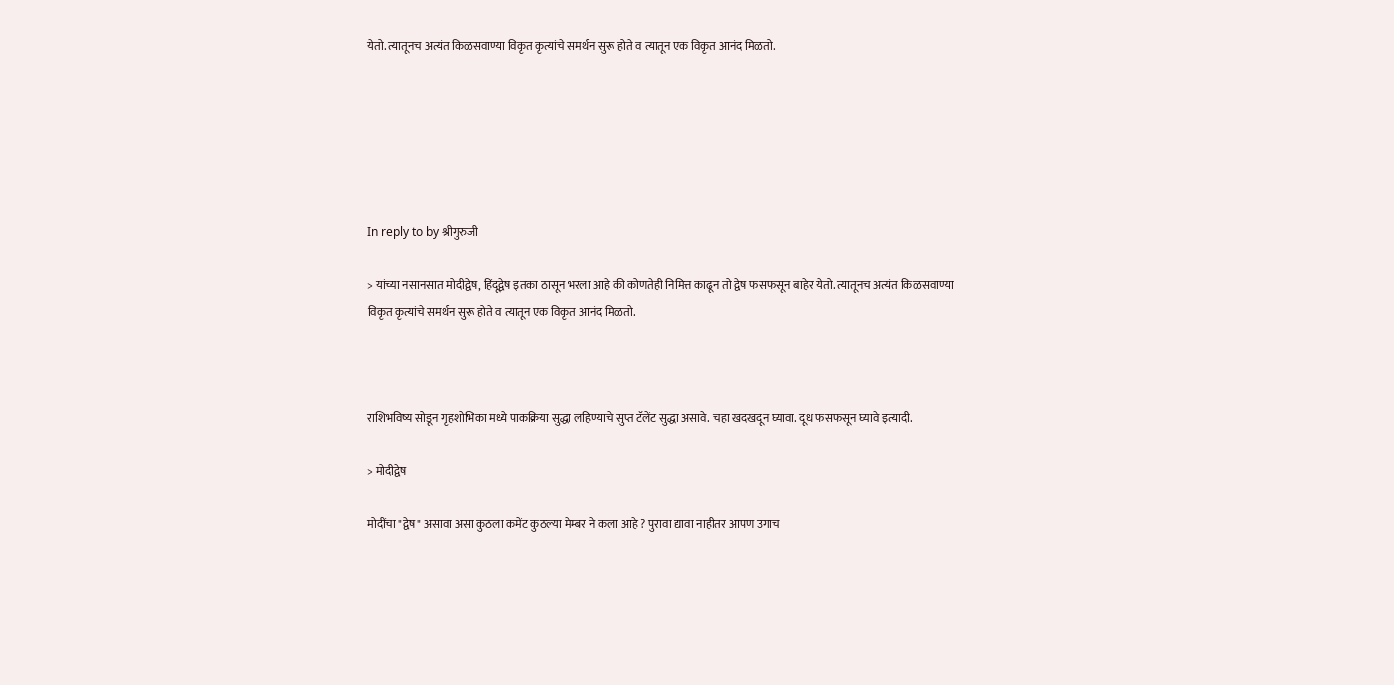येतो. त्यातूनच अत्यंत किळसवाण्या विकृत कृत्यांचे समर्थन सुरू होते व त्यातून एक विकृत आनंद मिळतो.






In reply to by श्रीगुरुजी

> यांच्या नसानसात मोदीद्वेष, हिंदूद्वेष इतका ठासून भरला आहे की कोणतेही निमित्त काढून तो द्वेष फसफसून बाहेर येतो. त्यातूनच अत्यंत किळसवाण्या विकृत कृत्यांचे समर्थन सुरू होते व त्यातून एक विकृत आनंद मिळतो.



राशिभविष्य सोडून गृहशोभिका मध्ये पाकक्रिया सुद्धा लहिण्याचे सुप्त टॅलेंट सुद्धा असावे. चहा खदखदून घ्यावा. दूध फसफसून घ्यावे इत्यादी.

> मोदीद्वेष

मोदींचा "द्वेष" असावा असा कुठला कमेंट कुठल्या मेम्बर ने कला आहे ? पुरावा द्यावा नाहीतर आपण उगाच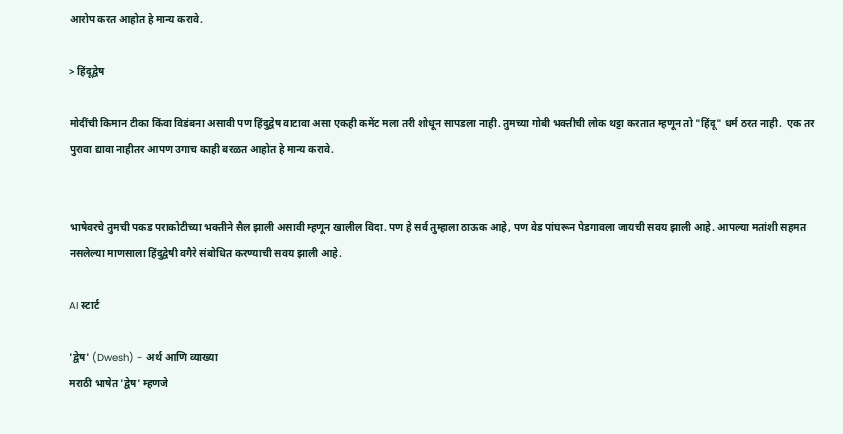आरोप करत आहोत हे मान्य करावे.

> हिंदूद्वेष

मोदींची किमान टीका किंवा विडंबना असावी पण हिंदुद्वेष वाटावा असा एकही कमेंट मला तरी शोधून सापडला नाही. तुमच्या गोबी भक्तीची लोक थट्टा करतात म्हणून तो "हिंदू" धर्म ठरत नाही.  एक तर पुरावा द्यावा नाहीतर आपण उगाच काही बरळत आहोत हे मान्य करावे.


भाषेवरचे तुमची पकड पराकोटीच्या भक्तीने सैल झाली असावी म्हणून खालील विदा. पण हे सर्व तुम्हाला ठाऊक आहे, पण वेड पांघरून पेडगावला जायची सवय झाली आहे. आपल्या मतांशी सहमत नसलेल्या माणसाला हिंदुद्वेषी वगैरे संबोधित करण्याची सवय झाली आहे.

AI स्टार्ट

'द्वेष' (Dwesh) - अर्थ आणि व्याख्या
मराठी भाषेत 'द्वेष' म्हणजे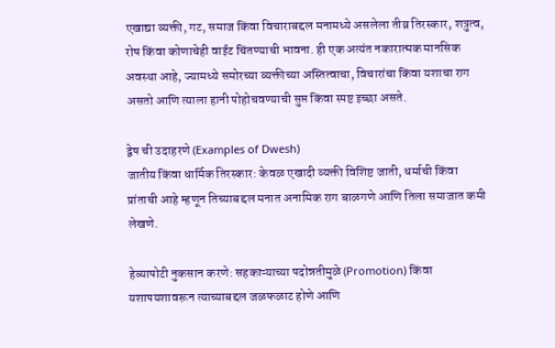एखाद्या व्यक्ती, गट, समाज किंवा विचाराबद्दल मनामध्ये असलेला तीव्र तिरस्कार, शत्रुत्व, रोष किंवा कोणाचेही वाईट चिंतण्याची भावना. ही एक अत्यंत नकारात्मक मानसिक अवस्था आहे, ज्यामध्ये समोरच्या व्यक्तीच्या अस्तित्वाचा, विचारांचा किंवा यशाचा राग असतो आणि त्याला हानी पोहोचवण्याची सुप्त किंवा स्पष्ट इच्छा असते.

द्वेष ची उदाहरणे (Examples of Dwesh)
जातीय किंवा धार्मिक तिरस्कार: केवळ एखादी व्यक्ती विशिष्ट जाती, धर्माची किंवा प्रांताची आहे म्हणून तिच्याबद्दल मनात अनामिक राग बाळगणे आणि तिला समाजात कमी लेखणे.

हेव्यापोटी नुकसान करणे: सहकाऱ्याच्या पदोन्नतीमुळे (Promotion) किंवा यशापयशावरून त्याच्याबद्दल जळफळाट होणे आणि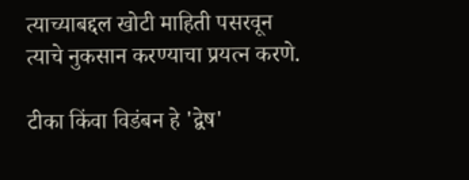त्याच्याबद्दल खोटी माहिती पसरवून त्याचे नुकसान करण्याचा प्रयत्न करणे.

टीका किंवा विडंबन हे 'द्वेष'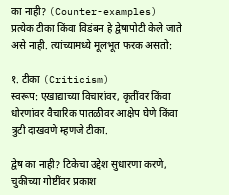का नाही? (Counter-examples)
प्रत्येक टीका किंवा विडंबन हे द्वेषापोटी केले जाते असे नाही. त्यांच्यामध्ये मूलभूत फरक असतो:

१. टीका (Criticism)
स्वरूप: एखाद्याच्या विचारांवर, कृतींवर किंवा धोरणांवर वैचारिक पातळीवर आक्षेप घेणे किंवा त्रुटी दाखवणे म्हणजे टीका.

द्वेष का नाही? टिकेचा उद्देश सुधारणा करणे, चुकीच्या गोष्टींवर प्रकाश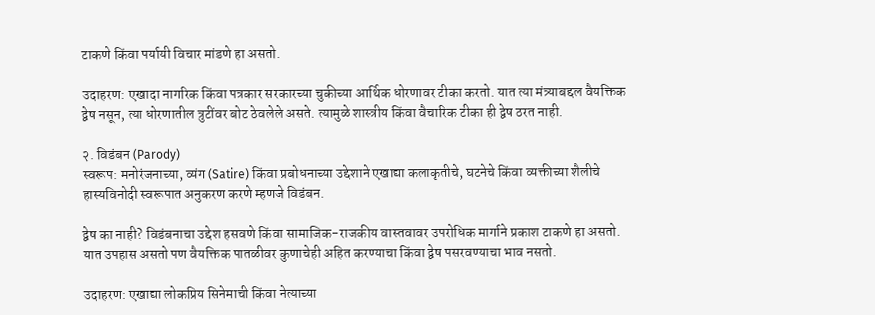टाकणे किंवा पर्यायी विचार मांडणे हा असतो.

उदाहरण: एखादा नागरिक किंवा पत्रकार सरकारच्या चुकीच्या आर्थिक धोरणावर टीका करतो. यात त्या मंत्र्याबद्दल वैयक्तिक द्वेष नसून, त्या धोरणातील त्रुटींवर बोट ठेवलेले असते. त्यामुळे शास्त्रीय किंवा वैचारिक टीका ही द्वेष ठरत नाही.

२. विडंबन (Parody)
स्वरूप: मनोरंजनाच्या, व्यंग (Satire) किंवा प्रबोधनाच्या उद्देशाने एखाद्या कलाकृतीचे, घटनेचे किंवा व्यक्तीच्या शैलीचे हास्यविनोदी स्वरूपात अनुकरण करणे म्हणजे विडंबन.

द्वेष का नाही? विडंबनाचा उद्देश हसवणे किंवा सामाजिक-राजकीय वास्तवावर उपरोधिक मार्गाने प्रकाश टाकणे हा असतो. यात उपहास असतो पण वैयक्तिक पातळीवर कुणाचेही अहित करण्याचा किंवा द्वेष पसरवण्याचा भाव नसतो.

उदाहरण: एखाद्या लोकप्रिय सिनेमाची किंवा नेत्याच्या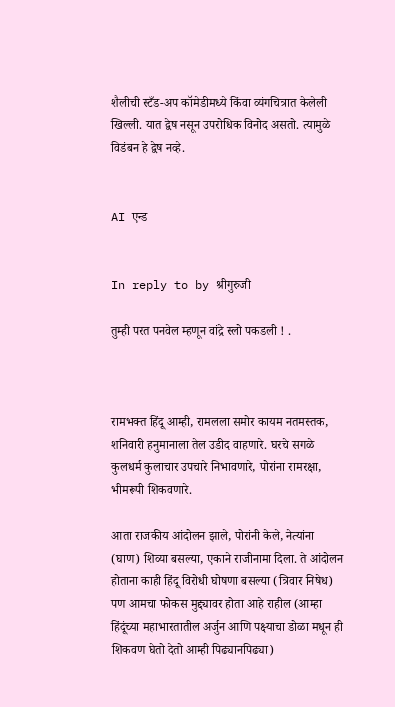शैलीची स्टँड-अप कॉमेडीमध्ये किंवा व्यंगचित्रात केलेली खिल्ली. यात द्वेष नसून उपरोधिक विनोद असतो. त्यामुळे विडंबन हे द्वेष नव्हे.


AI एन्ड


In reply to by श्रीगुरुजी

तुम्ही परत पनवेल म्हणून वांद्रे स्लो पकडली ! .



रामभक्त हिंदू आम्ही, रामलला समोर कायम नतमस्तक, शनिवारी हनुमानाला तेल उडीद वाहणारे. घरचे सगळे कुलधर्म कुलाचार उपचारे निभावणारे, पोरांना रामरक्षा, भीमरूपी शिकवणारे.

आता राजकीय आंदोलन झाले, पोरांनी केले, नेत्यांना (घाण) शिव्या बसल्या, एकाने राजीनामा दिला. ते आंदोलन होताना काही हिंदू विरोधी घोषणा बसल्या (त्रिवार निषेध) पण आमचा फोकस मुद्द्यावर होता आहे राहील (आम्हा हिंदूंच्या महाभारतातील अर्जुन आणि पक्ष्याचा डोळा मधून ही शिकवण घेतो देतो आम्ही पिढ्यानपिढ्या)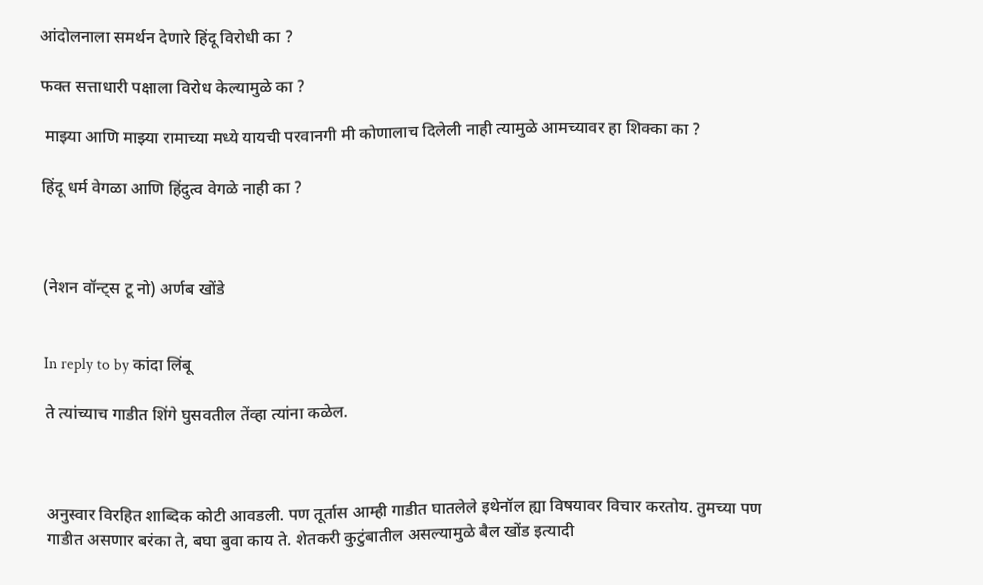आंदोलनाला समर्थन देणारे हिंदू विरोधी का ?

फक्त सत्ताधारी पक्षाला विरोध केल्यामुळे का ?

 माझ्या आणि माझ्या रामाच्या मध्ये यायची परवानगी मी कोणालाच दिलेली नाही त्यामुळे आमच्यावर हा शिक्का का ?

हिंदू धर्म वेगळा आणि हिंदुत्व वेगळे नाही का ?



(नेशन वॉन्ट्स टू नो) अर्णब खोंडे


In reply to by कांदा लिंबू

ते त्यांच्याच गाडीत शिंगे घुसवतील तेंव्हा त्यांना कळेल.



अनुस्वार विरहित शाब्दिक कोटी आवडली. पण तूर्तास आम्ही गाडीत घातलेले इथेनॉल ह्या विषयावर विचार करतोय. तुमच्या पण गाडीत असणार बरंका ते, बघा बुवा काय ते. शेतकरी कुटुंबातील असल्यामुळे बैल खोंड इत्यादी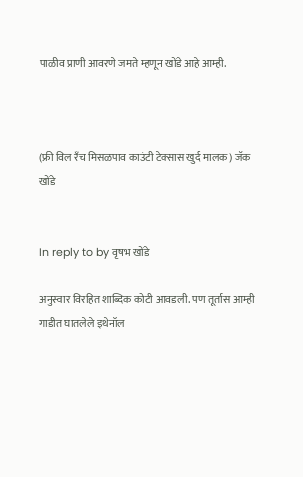पाळीव प्राणी आवरणे जमते म्हणून खोंडे आहे आम्ही.



(फ्री विल रँच मिसळपाव काउंटी टेक्सास खुर्द मालक) जॅक खोंडे


In reply to by वृषभ खोंडे

अनुस्वार विरहित शाब्दिक कोटी आवडली. पण तूर्तास आम्ही गाडीत घातलेले इथेनॉल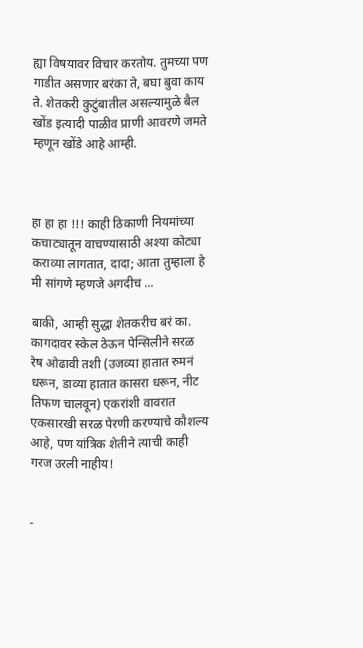ह्या विषयावर विचार करतोय. तुमच्या पण गाडीत असणार बरंका ते, बघा बुवा काय ते. शेतकरी कुटुंबातील असल्यामुळे बैल खोंड इत्यादी पाळीव प्राणी आवरणे जमते म्हणून खोंडे आहे आम्ही.



हा हा हा !!! काही ठिकाणी नियमांच्या कचाट्यातून वाचण्यासाठी अश्या कोट्या कराव्या लागतात, दादा; आता तुम्हाला हे मी सांगणे म्हणजे अगदीच ...

बाकी, आम्ही सुद्धा शेतकरीच बरं का. कागदावर स्केल ठेऊन पेन्सिलीने सरळ रेष ओढावी तशी (उजव्या हातात रुमनं धरून, डाव्या हातात कासरा धरून, नीट  तिफण चालवून) एकरांशी वावरात एकसारखी सरळ पेरणी करण्याचे कौशल्य आहे, पण यांत्रिक शेतीने त्याची काही गरज उरली नाहीय!


-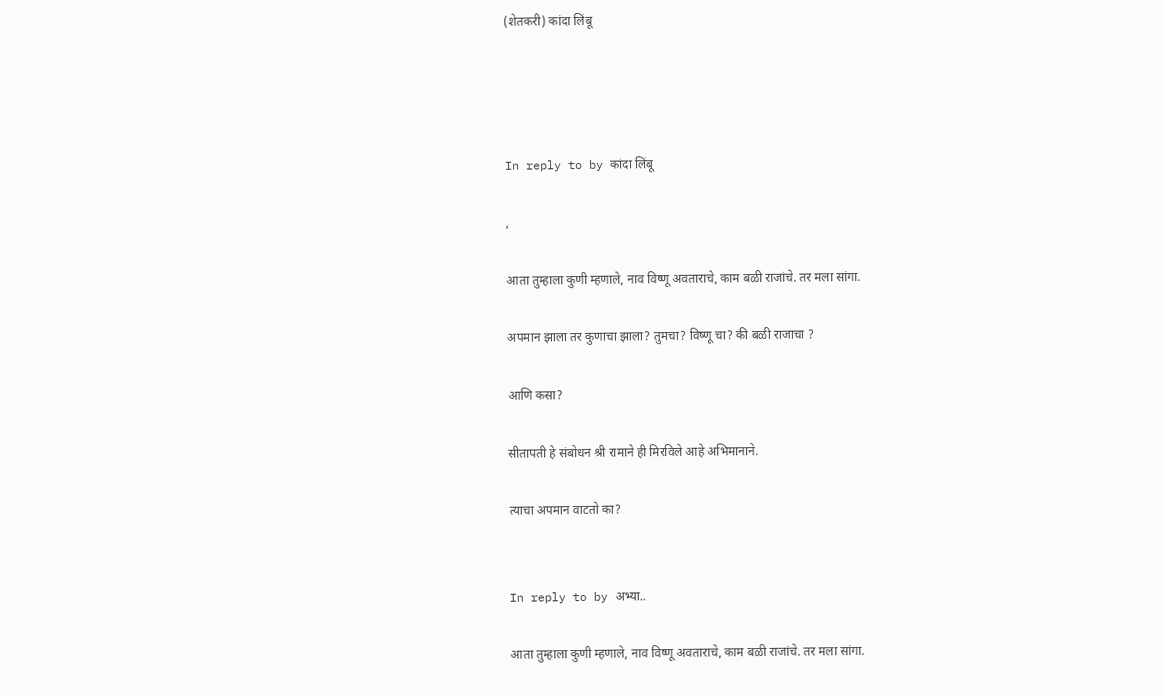(शेतकरी) कांदा लिंबू




In reply to by कांदा लिंबू

,

आता तुम्हाला कुणी म्हणाले, नाव विष्णू अवताराचे, काम बळी राजांचे. तर मला सांगा.

अपमान झाला तर कुणाचा झाला? तुमचा? विष्णू चा? की बळी राजाचा ?

आणि कसा?

सीतापती हे संबोधन श्री रामाने ही मिरविले आहे अभिमानाने.

त्याचा अपमान वाटतो का?


In reply to by अभ्या..

आता तुम्हाला कुणी म्हणाले, नाव विष्णू अवताराचे, काम बळी राजांचे. तर मला सांगा.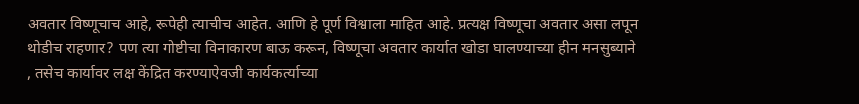अवतार विष्णूचाच आहे, रूपेही त्याचीच आहेत. आणि हे पूर्ण विश्वाला माहित आहे. प्रत्यक्ष विष्णूचा अवतार असा लपून थोडीच राहणार? पण त्या गोष्टीचा विनाकारण बाऊ करून, विष्णूचा अवतार कार्यात खोडा घालण्याच्या हीन मनसुब्याने , तसेच कार्यावर लक्ष केंद्रित करण्याऐवजी कार्यकर्त्याच्या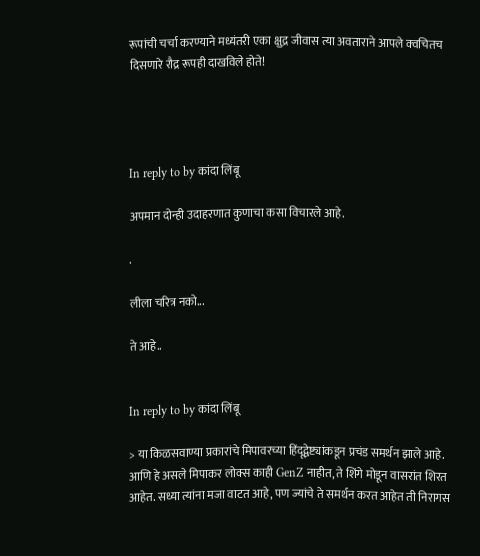रूपांची चर्चा करण्याने मध्यंतरी एका क्षुद्र जीवास त्या अवताराने आपले क्वचितच दिसणारे रौद्र रूपही दाखविले होते!




In reply to by कांदा लिंबू

अपमान दोन्ही उदाहरणात कुणाचा कसा विचारले आहे.

.

लीला चरित्र नको...

ते आहे..


In reply to by कांदा लिंबू

> या किळसवाण्या प्रकारांचे मिपावरच्या हिंदूद्वेष्ट्यांकडून प्रचंड समर्थन झाले आहे. आणि हे असले मिपाकर लोक्स काही GenZ नाहीत, ते शिंगे मोडून वासरांत शिरत आहेत. सध्या त्यांना मजा वाटत आहे, पण ज्यांचे ते समर्थन करत आहेत ती निरागस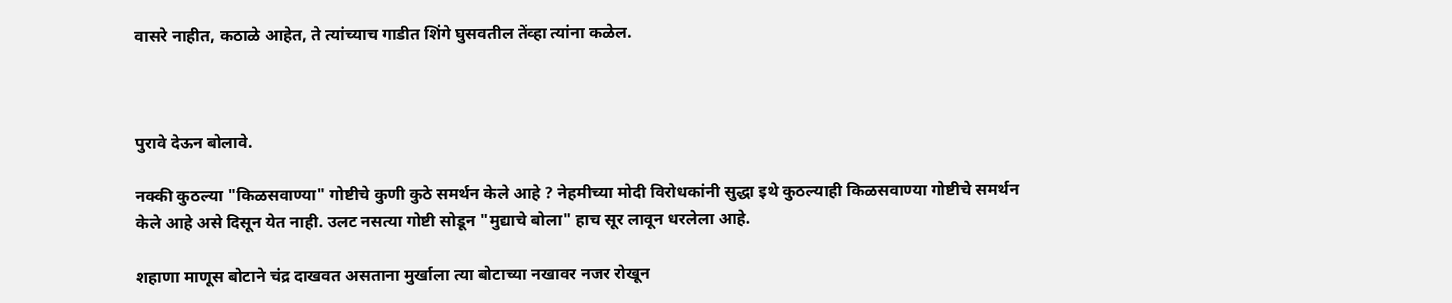वासरे नाहीत, कठाळे आहेत, ते त्यांच्याच गाडीत शिंगे घुसवतील तेंव्हा त्यांना कळेल.



पुरावे देऊन बोलावे.

नक्की कुठल्या "किळसवाण्या" गोष्टीचे कुणी कुठे समर्थन केले आहे ? नेहमीच्या मोदी विरोधकांनी सुद्धा इथे कुठल्याही किळसवाण्या गोष्टीचे समर्थन केले आहे असे दिसून येत नाही. उलट नसत्या गोष्टी सोडून "मुद्याचे बोला" हाच सूर लावून धरलेला आहे.

शहाणा माणूस बोटाने चंद्र दाखवत असताना मुर्खाला त्या बोटाच्या नखावर नजर रोखून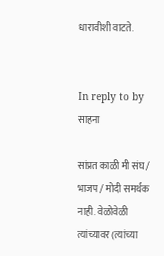धारावीशी वाटते.


In reply to by साहना

सांप्रत काळी मी संघ / भाजप / मोदी समर्थक नाही. वेळोवेळी त्यांच्यावर (त्यांच्या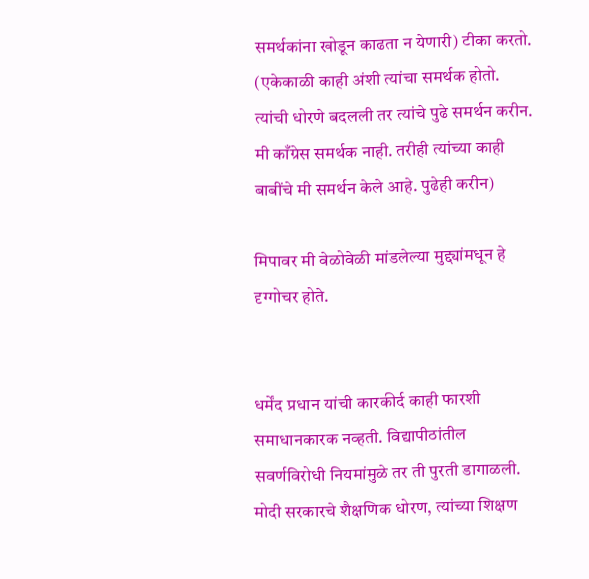समर्थकांना खोडून काढता न येणारी) टीका करतो. (एकेकाळी काही अंशी त्यांचा समर्थक होतो. त्यांची धोरणे बदलली तर त्यांचे पुढे समर्थन करीन. मी काँग्रेस समर्थक नाही. तरीही त्यांच्या काही बाबींचे मी समर्थन केले आहे. पुढेही करीन)

मिपावर मी वेळोवेळी मांडलेल्या मुद्द्यांमधून हे दृग्गोचर होते.


धर्मेंद प्रधान यांची कारकीर्द काही फारशी समाधानकारक नव्हती. विद्यापीठांतील सवर्णविरोधी नियमांमुळे तर ती पुरती डागाळली. मोदी सरकारचे शैक्षणिक धोरण, त्यांच्या शिक्षण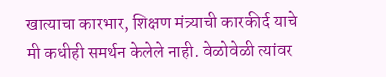खात्याचा कारभार, शिक्षण मंत्र्याची कारकीर्द याचे मी कधीही समर्थन केलेले नाही. वेळोवेळी त्यांवर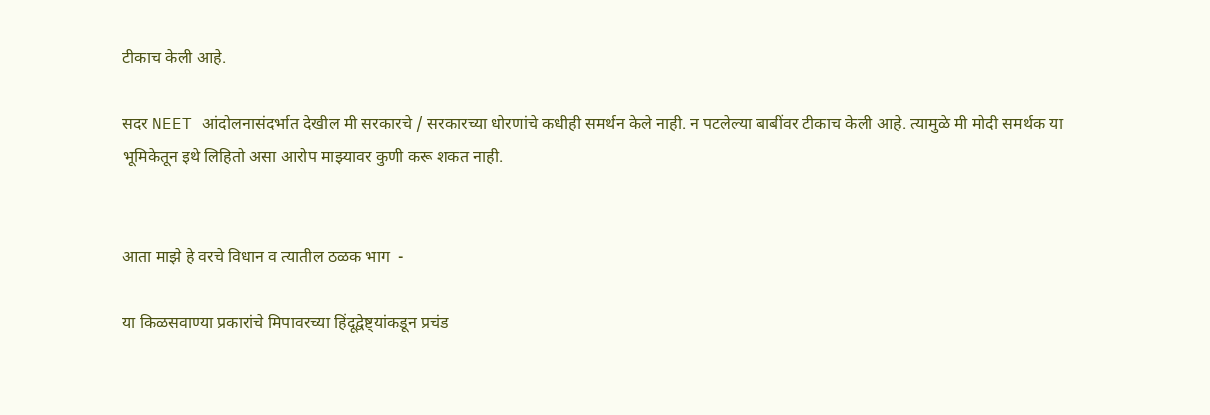टीकाच केली आहे.

सदर NEET आंदोलनासंदर्भात देखील मी सरकारचे / सरकारच्या धोरणांचे कधीही समर्थन केले नाही. न पटलेल्या बाबींवर टीकाच केली आहे. त्यामुळे मी मोदी समर्थक या भूमिकेतून इथे लिहितो असा आरोप माझ्यावर कुणी करू शकत नाही.


आता माझे हे वरचे विधान व त्यातील ठळक भाग  -

या किळसवाण्या प्रकारांचे मिपावरच्या हिंदूद्वेष्ट्यांकडून प्रचंड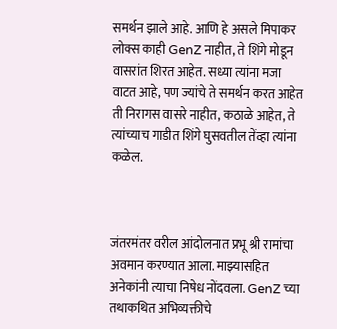समर्थन झाले आहे. आणि हे असले मिपाकर लोक्स काही GenZ नाहीत, ते शिंगे मोडून वासरांत शिरत आहेत. सध्या त्यांना मजा वाटत आहे, पण ज्यांचे ते समर्थन करत आहेत ती निरागस वासरे नाहीत, कठाळे आहेत, ते त्यांच्याच गाडीत शिंगे घुसवतील तेंव्हा त्यांना कळेल.



जंतरमंतर वरील आंदोलनात प्रभू श्री रामांचा अवमान करण्यात आला. माझ्यासहित अनेकांनी त्याचा निषेध नोंदवला. GenZ च्या तथाकथित अभिव्यक्तीचे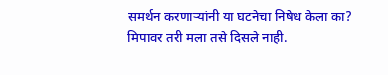समर्थन करणाऱ्यांनी या घटनेचा निषेध केला का? मिपावर तरी मला तसे दिसले नाही.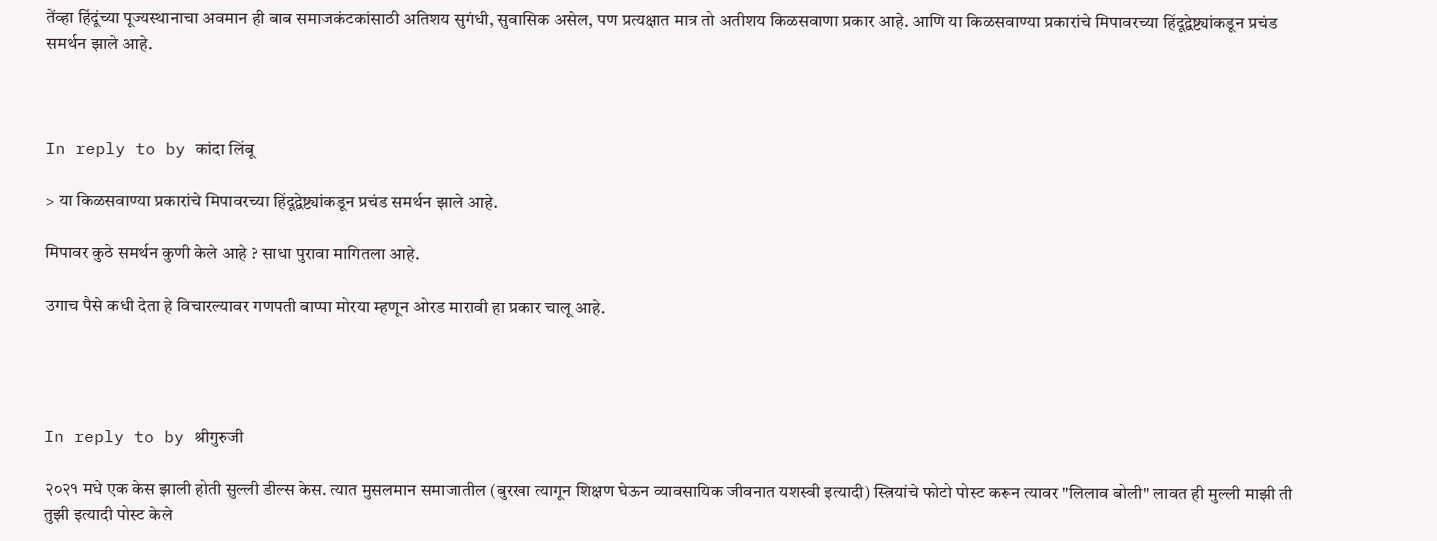तेंव्हा हिंदूंच्या पूज्यस्थानाचा अवमान ही बाब समाजकंटकांसाठी अतिशय सुगंधी, सुवासिक असेल, पण प्रत्यक्षात मात्र तो अतीशय किळसवाणा प्रकार आहे. आणि या किळसवाण्या प्रकारांचे मिपावरच्या हिंदूद्वेष्ट्यांकडून प्रचंड समर्थन झाले आहे.



In reply to by कांदा लिंबू

> या किळसवाण्या प्रकारांचे मिपावरच्या हिंदूद्वेष्ट्यांकडून प्रचंड समर्थन झाले आहे.

मिपावर कुठे समर्थन कुणी केले आहे ? साधा पुरावा मागितला आहे.

उगाच पैसे कधी देता हे विचारल्यावर गणपती बाप्पा मोरया म्हणून ओरड मारावी हा प्रकार चालू आहे.




In reply to by श्रीगुरुजी

२०२१ मधे एक केस झाली होती सुल्ली डील्स केस. त्यात मुसलमान समाजातील (बुरखा त्यागून शिक्षण घेऊन व्यावसायिक जीवनात यशस्वी इत्यादी) स्त्रियांचे फोटो पोस्ट करून त्यावर "लिलाव बोली" लावत ही मुल्ली माझी ती तुझी इत्यादी पोस्ट केले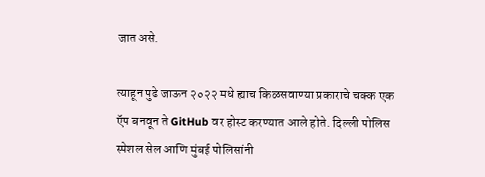जात असे.

त्याहून पुढे जाऊन २०२२ मधे ह्याच किळसवाण्या प्रकाराचे चक्क एक ऍप बनवून ते GitHub वर होस्ट करण्यात आले होते. दिल्ली पोलिस स्पेशल सेल आणि मुंबई पोलिसांनी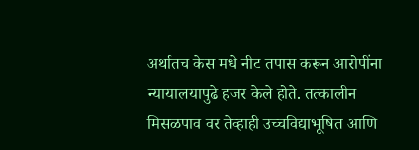अर्थातच केस मधे नीट तपास करून आरोपींना न्यायालयापुढे हजर केले होते. तत्कालीन मिसळपाव वर तेव्हाही उच्चविद्याभूषित आणि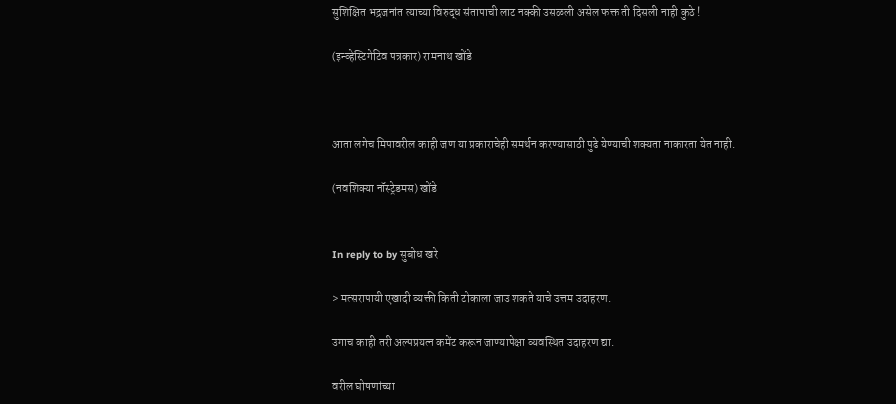सुशिक्षित भद्रजनांत त्याच्या विरुद्ध संतापाची लाट नक्की उसळली असेल फक्त ती दिसली नाही कुठे !

(इन्व्हेस्टिगेटिव पत्रकार) रामनाथ खोंडे



आता लगेच मिपावरील काही जण या प्रकाराचेही समर्थन करण्यासाठी पुढे येण्याची शक्यता नाकारता येत नाही.

(नवशिक्या नॉस्ट्रेडमस) खोंडे


In reply to by सुबोध खरे

> मत्सरापायी एखादी व्यक्ती किती टोकाला जाउ शकते याचे उत्तम उदाहरण.

उगाच काही तरी अल्पप्रयत्न कमेंट करून जाण्यापेक्षा व्यवस्थित उदाहरण द्या.

वरील घोषणांच्या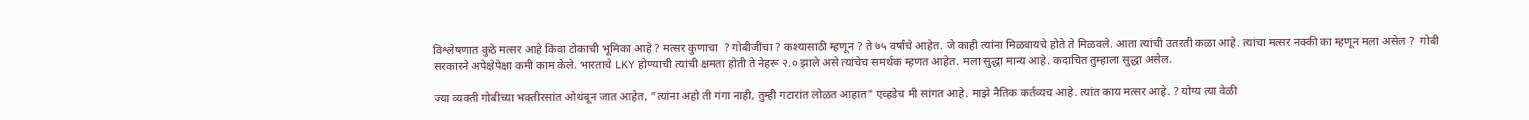विश्लेषणात कुठे मत्सर आहे किंवा टोकाची भूमिका आहे ? मत्सर कुणाचा  ? गोबीजींचा ? कश्यासाठी म्हणून ? ते ७५ वर्षांचे आहेत. जे काही त्यांना मिळवायचे होते ते मिळवले. आता त्यांची उतरती कळा आहे. त्यांचा मत्सर नक्की का म्हणून मला असेल ?  गोबी सरकारने अपेक्षेपेक्षा कमी काम केले. भारताचे LKY होण्याची त्यांची क्षमता होती ते नेहरू २.० झाले असे त्यांचेच समर्थक म्हणत आहेत. मला सुद्धा मान्य आहे. कदाचित तुम्हाला सुद्धा असेल.

ज्या व्यक्ती गोबीच्या भक्तीरसांत ओथंबून जात आहेत, "त्यांना अहो ती गंगा नाही, तुम्ही गटारांत लोळत आहात" एव्हडेच मी सांगत आहे. माझे नैतिक कर्तव्यच आहे. त्यांत काय मत्सर आहे. ? योग्य त्या वेळी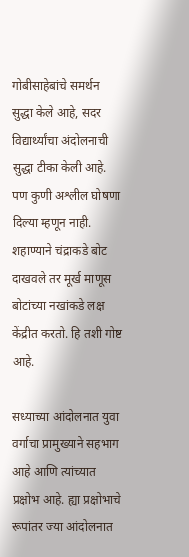गोबीसाहेबांचे समर्थन सुद्धा केले आहे, सदर विद्यार्थ्यांचा अंदोलनाची सुद्धा टीका केली आहे. पण कुणी अश्लील घोषणा दिल्या म्हणून नाही. शहाण्याने चंद्राकडे बोट दाखवले तर मूर्ख माणूस बोटांच्या नखांकडे लक्ष केंद्रीत करतो. हि तशी गोष्ट आहे.

सध्याच्या आंदोलनात युवा वर्गाचा प्रामुख्याने सहभाग आहे आणि त्यांच्यात प्रक्षोभ आहे. ह्या प्रक्षोभाचे रूपांतर ज्या आंदोलनात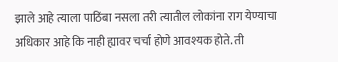झाले आहे त्याला पाठिंबा नसला तरी त्यातील लोकांना राग येण्याचा अधिकार आहे कि नाही ह्यावर चर्चा होणे आवश्यक होते. ती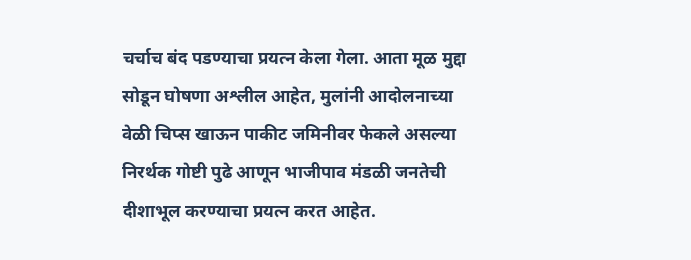चर्चाच बंद पडण्याचा प्रयत्न केला गेला. आता मूळ मुद्दा सोडून घोषणा अश्लील आहेत, मुलांनी आदोलनाच्या वेळी चिप्स खाऊन पाकीट जमिनीवर फेकले असल्या निरर्थक गोष्टी पुढे आणून भाजीपाव मंडळी जनतेची दीशाभूल करण्याचा प्रयत्न करत आहेत.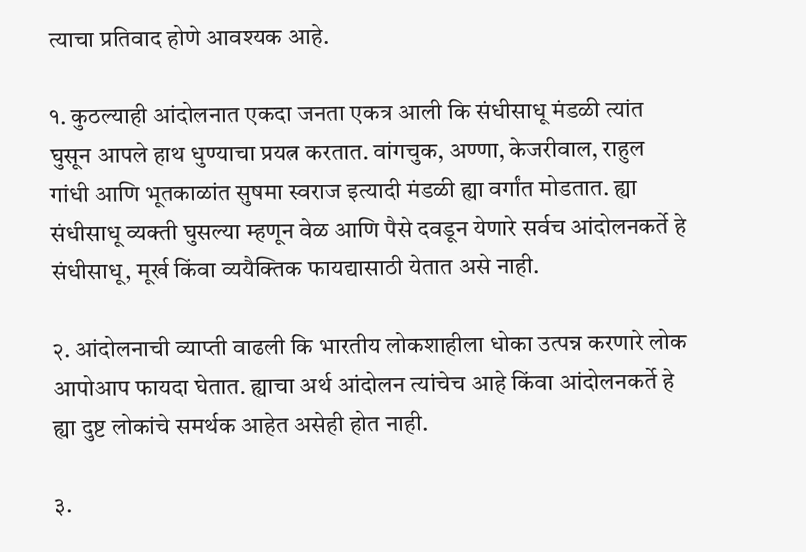त्याचा प्रतिवाद होणे आवश्यक आहे.

१. कुठल्याही आंदोलनात एकदा जनता एकत्र आली कि संधीसाधू मंडळी त्यांत घुसून आपले हाथ धुण्याचा प्रयत्न करतात. वांगचुक, अण्णा, केजरीवाल, राहुल गांधी आणि भूतकाळांत सुषमा स्वराज इत्यादी मंडळी ह्या वर्गांत मोडतात. ह्या संधीसाधू व्यक्ती घुसल्या म्हणून वेळ आणि पैसे दवडून येणारे सर्वच आंदोलनकर्ते हे संधीसाधू, मूर्ख किंवा व्ययैक्तिक फायद्यासाठी येतात असे नाही.

२. आंदोलनाची व्याप्ती वाढली कि भारतीय लोकशाहीला धोका उत्पन्न करणारे लोक आपोआप फायदा घेतात. ह्याचा अर्थ आंदोलन त्यांचेच आहे किंवा आंदोलनकर्ते हे ह्या दुष्ट लोकांचे समर्थक आहेत असेही होत नाही.

३.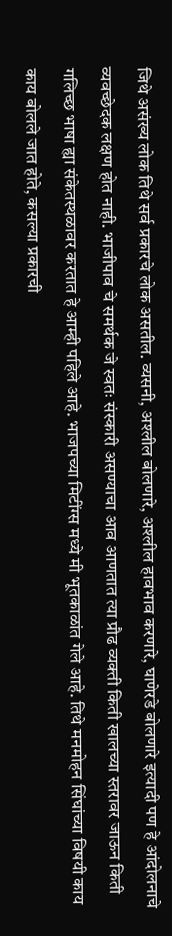जिथे असंख्य लोक तिथे सर्व प्रकारचे लोक असतील. व्यसनी, अश्लील बोलणारे, अश्लील हावभाव करणारे, घाणेरडे बोलणारे इत्यादी पण हे आंदोलनाचे व्यवच्छेदक लक्षण होत नाही. भाजीपाव चे समर्थक जे स्वतः संस्कारी असण्याचा आव आणतात त्या प्रौढ व्यक्ती किती खालच्या स्तरावर जाऊन किती गलिच्छ भाषा ह्या संकेतस्थळावर करतात हे आम्ही पहिले आहे. भाजपच्या मिटींग्स मध्ये मी भूतकाळांत गेले आहे. तिथे मनमोहन सिंघांच्या विषयी काय काय बोलले जात होते, कसल्या प्रकारची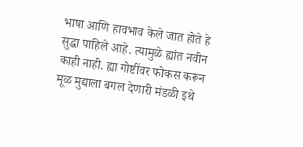भाषा आणि हावभाव केले जात होते हे सुद्धा पाहिले आहे. त्यामुळे ह्यांत नवीन काही नाही. ह्या गोष्टींवर फोकस करून मूळ मुद्याला बगल देणारी मंडळी इथे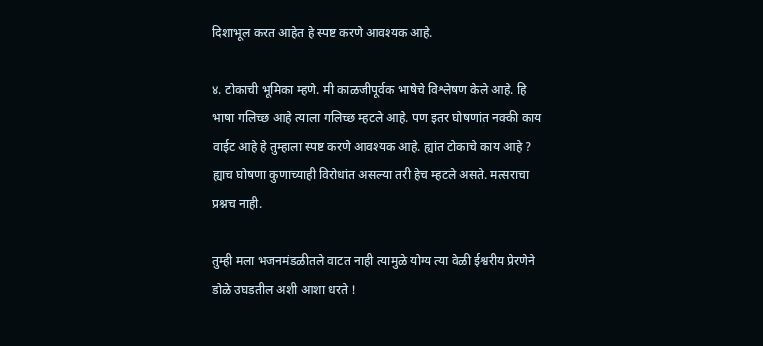दिशाभूल करत आहेत हे स्पष्ट करणे आवश्यक आहे.

४. टोकाची भूमिका म्हणे. मी काळजीपूर्वक भाषेचे विश्लेषण केले आहे. हि भाषा गलिच्छ आहे त्याला गलिच्छ म्हटले आहे. पण इतर घोषणांत नक्की काय वाईट आहे हे तुम्हाला स्पष्ट करणे आवश्यक आहे. ह्यांत टोकाचे काय आहे ? ह्याच घोषणा कुणाच्याही विरोधांत असल्या तरी हेच म्हटले असते. मत्सराचा प्रश्नच नाही.

तुम्ही मला भजनमंडळीतले वाटत नाही त्यामुळे योग्य त्या वेळी ईश्वरीय प्रेरणेने डोळे उघडतील अशी आशा धरते !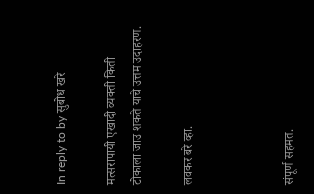In reply to by सुबोध खरे

मत्सरापायी एखादी व्यक्ती किती टोकाला जाउ शकते याचे उत्तम उदाहरण.

लवकर बरे व्हा.



संपूर्ण सहमत.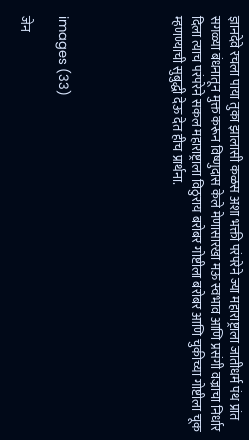ज्ञानदेवे रचला पाया तुका झालासी कळस अशा भक्ती परंपरेने ज्या महाराष्ट्राला जातीधर्म पंथ प्रांत सगळ्या बंधनातून मुक्त करून विष्णुदास केले मेणासारखा मऊ स्वभाव आणि प्रसंगी वज्राचा निर्धार दिला त्याच परंपरेने सकल महाराष्ट्राला विठुराय बरोबर गोष्टीला बरोबर आणि चुकीच्या गोष्टीला चूक म्हणण्याची सुबुद्धी देऊ देत हीच प्रार्थना.





images (33)

जेन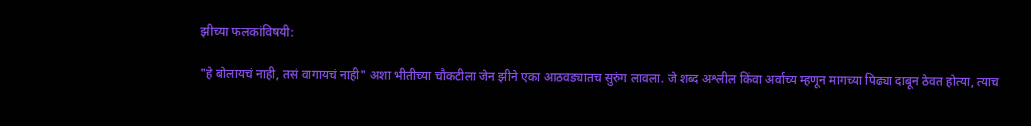झीच्या फलकांविषयी:

"हे बोलायचं नाही, तसं वागायचं नाही" अशा भीतीच्या चौकटीला जेन झीने एका आठवड्यातच सुरुंग लावला. जे शब्द अश्लील किंवा अर्वाच्य म्हणून मागच्या पिढ्या दाबून ठेवत होत्या, त्याच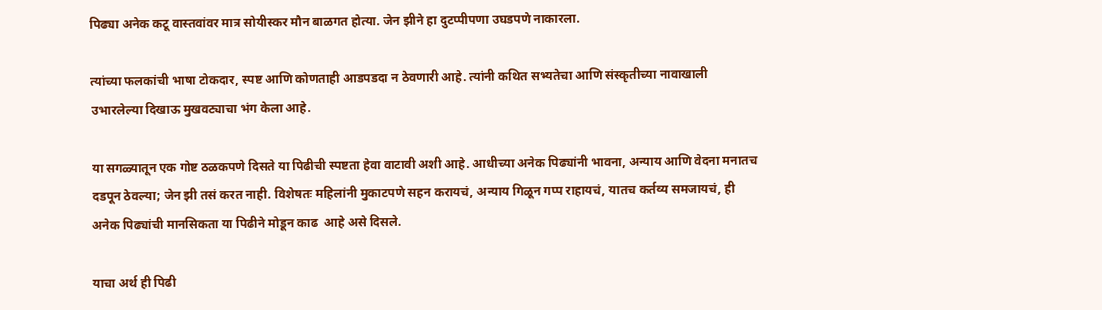पिढ्या अनेक कटू वास्तवांवर मात्र सोयीस्कर मौन बाळगत होत्या. जेन झीने हा दुटप्पीपणा उघडपणे नाकारला.

त्यांच्या फलकांची भाषा टोकदार, स्पष्ट आणि कोणताही आडपडदा न ठेवणारी आहे. त्यांनी कथित सभ्यतेचा आणि संस्कृतीच्या नावाखाली उभारलेल्या दिखाऊ मुखवट्याचा भंग केला आहे.

या सगळ्यातून एक गोष्ट ठळकपणे दिसते या पिढीची स्पष्टता हेवा वाटावी अशी आहे. आधीच्या अनेक पिढ्यांनी भावना, अन्याय आणि वेदना मनातच दडपून ठेवल्या; जेन झी तसं करत नाही. विशेषतः महिलांनी मुकाटपणे सहन करायचं, अन्याय गिळून गप्प राहायचं, यातच कर्तव्य समजायचं, ही अनेक पिढ्यांची मानसिकता या पिढीने मोडून काढ  आहे असे दिसले.

याचा अर्थ ही पिढी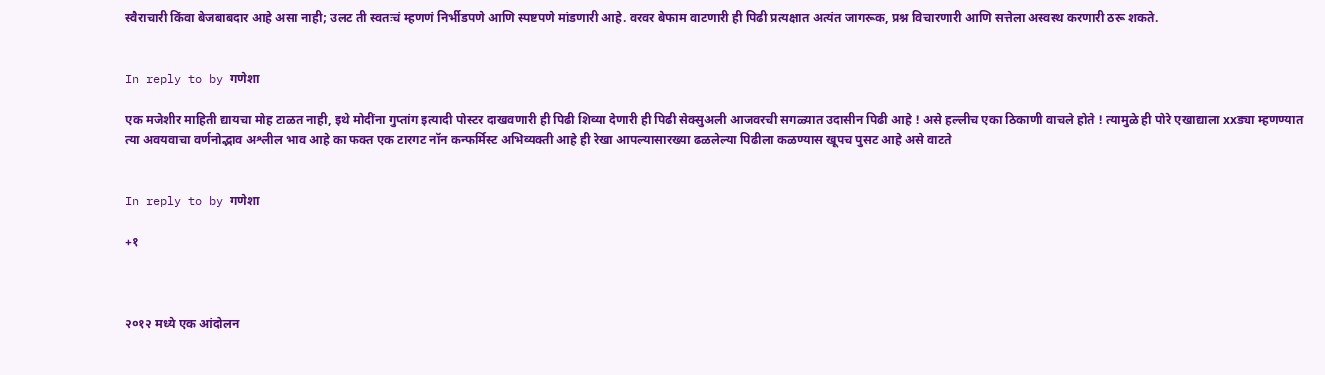स्वैराचारी किंवा बेजबाबदार आहे असा नाही; उलट ती स्वतःचं म्हणणं निर्भीडपणे आणि स्पष्टपणे मांडणारी आहे. वरवर बेफाम वाटणारी ही पिढी प्रत्यक्षात अत्यंत जागरूक, प्रश्न विचारणारी आणि सत्तेला अस्वस्थ करणारी ठरू शकते.


In reply to by गणेशा

एक मजेशीर माहिती द्यायचा मोह टाळत नाही, इथे मोदींना गुप्तांग इत्यादी पोस्टर दाखवणारी ही पिढी शिव्या देणारी ही पिढी सेक्सुअली आजवरची सगळ्यात उदासीन पिढी आहे ! असे हल्लीच एका ठिकाणी वाचले होते ! त्यामुळे ही पोरे एखाद्याला xxड्या म्हणण्यात त्या अवयवाचा वर्णनोद्भाव अश्लील भाव आहे का फक्त एक टारगट नॉन कन्फर्मिस्ट अभिव्यक्ती आहे ही रेखा आपल्यासारख्या ढळलेल्या पिढीला कळण्यास खूपच पुसट आहे असे वाटते


In reply to by गणेशा

+१



२०१२ मध्ये एक आंदोलन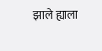झाले ह्याला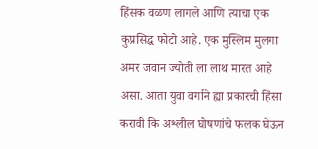हिंसक वळण लागले आणि त्याचा एक कुप्रसिद्ध फोटो आहे. एक मुस्लिम मुलगा अमर जवान ज्योती ला लाथ मारत आहे असा. आता युवा वर्गाने ह्या प्रकारची हिंसा करावी कि अश्लील घोषणांचे फलक घेऊन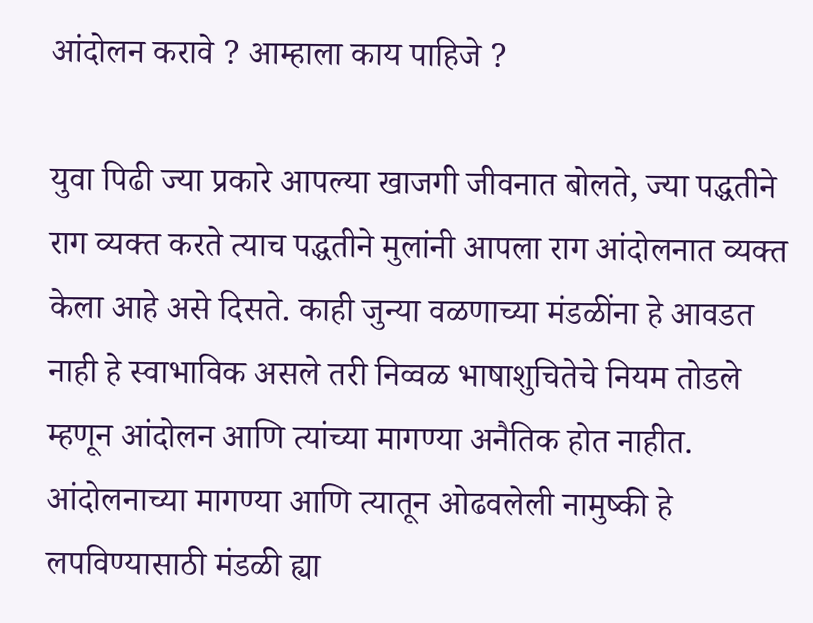आंदोलन करावे ? आम्हाला काय पाहिजे ?

युवा पिढी ज्या प्रकारे आपल्या खाजगी जीवनात बोलते, ज्या पद्धतीने राग व्यक्त करते त्याच पद्धतीने मुलांनी आपला राग आंदोलनात व्यक्त केला आहे असे दिसते. काही जुन्या वळणाच्या मंडळींना हे आवडत नाही हे स्वाभाविक असले तरी निव्वळ भाषाशुचितेचे नियम तोडले म्हणून आंदोलन आणि त्यांच्या मागण्या अनैतिक होत नाहीत. आंदोलनाच्या मागण्या आणि त्यातून ओढवलेली नामुष्की हे लपविण्यासाठी मंडळी ह्या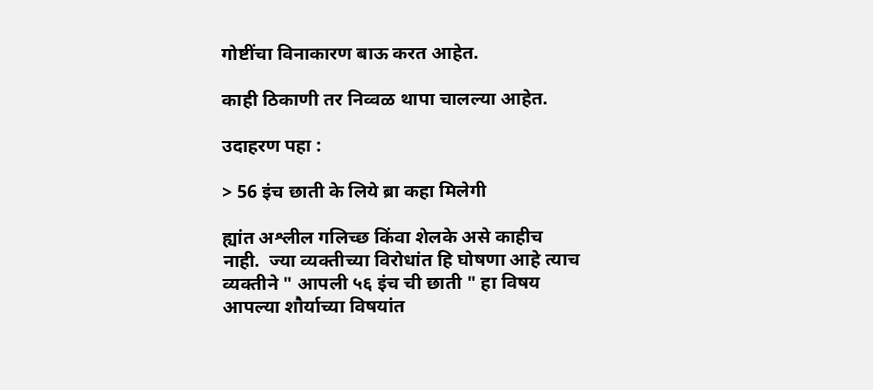गोष्टींचा विनाकारण बाऊ करत आहेत.

काही ठिकाणी तर निव्वळ थापा चालल्या आहेत.

उदाहरण पहा :

> 56 इंच छाती के लिये ब्रा कहा मिलेगी

ह्यांत अश्लील गलिच्छ किंवा शेलके असे काहीच नाही.  ज्या व्यक्तीच्या विरोधांत हि घोषणा आहे त्याच व्यक्तीने " आपली ५६ इंच ची छाती " हा विषय आपल्या शौर्याच्या विषयांत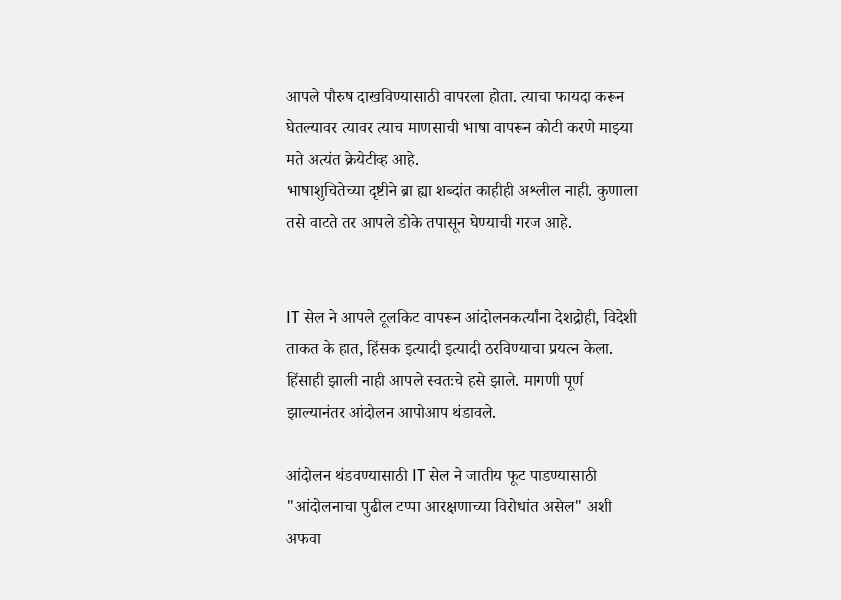आपले पौरुष दाखविण्यासाठी वापरला होता. त्याचा फायदा करून घेतल्यावर त्यावर त्याच माणसाची भाषा वापरून कोटी करणे माझ्या मते अत्यंत क्रेयेटीव्ह आहे.
भाषाशुचितेच्या दृष्टीने ब्रा ह्या शब्दांत काहीही अश्लील नाही. कुणाला तसे वाटते तर आपले डोके तपासून घेण्याची गरज आहे.


IT सेल ने आपले टूलकिट वापरून आंदोलनकर्त्यांना देशद्रोही, विदेशी ताकत के हात, हिंसक इत्यादी इत्यादी ठरविण्याचा प्रयत्न केला. हिंसाही झाली नाही आपले स्वतःचे हसे झाले. मागणी पूर्ण झाल्यानंतर आंदोलन आपोआप थंडावले.

आंदोलन थंडवण्यासाठी IT सेल ने जातीय फूट पाडण्यासाठी "आंदोलनाचा पुढील टप्पा आरक्षणाच्या विरोधांत असेल" अशी अफवा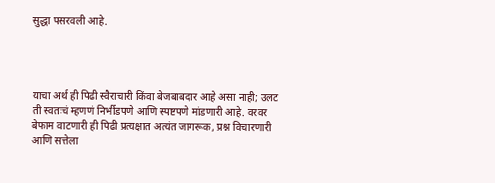सुद्धा पसरवली आहे.




याचा अर्थ ही पिढी स्वैराचारी किंवा बेजबाबदार आहे असा नाही; उलट ती स्वतःचं म्हणणं निर्भीडपणे आणि स्पष्टपणे मांडणारी आहे. वरवर बेफाम वाटणारी ही पिढी प्रत्यक्षात अत्यंत जागरूक, प्रश्न विचारणारी आणि सत्तेला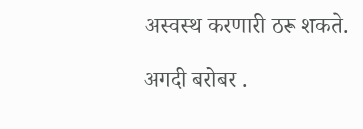अस्वस्थ करणारी ठरू शकते.

अगदी बरोबर .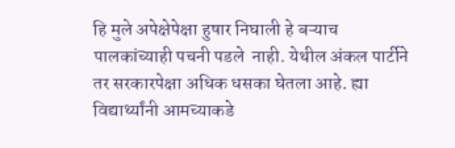हि मुले अपेक्षेपेक्षा हुषार निघाली हे बऱ्याच  पालकांच्याही पचनी पडले  नाही. येथील अंकल पार्टीने तर सरकारपेक्षा अधिक धसका घेतला आहे. ह्या विद्यार्थ्यांनी आमच्याकडे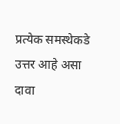प्रत्येक समस्थेकडे उत्तर आहे असा दावा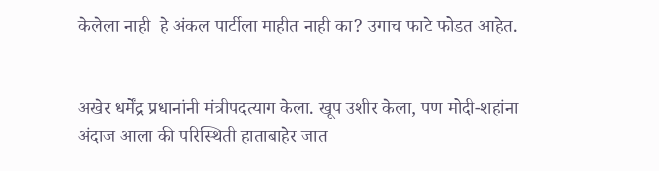केलेला नाही  हे अंकल पार्टीला माहीत नाही का? उगाच फाटे फोडत आहेत.


अखेर धर्मेंद्र प्रधानांनी मंत्रीपदत्याग केला. खूप उशीर केला, पण मोदी-शहांना अंदाज आला की परिस्थिती हाताबाहेर जात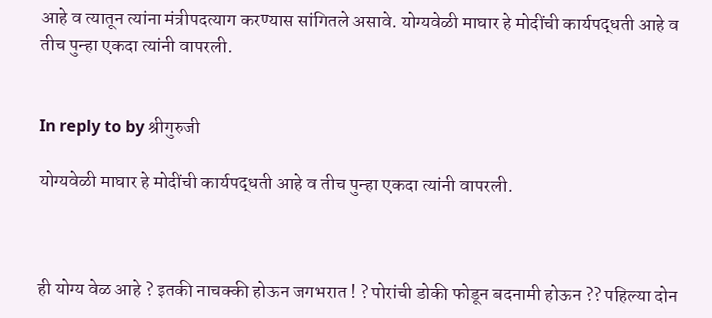आहे व त्यातून त्यांना मंत्रीपदत्याग करण्यास सांगितले असावे. योग्यवेळी माघार हे मोदींची कार्यपद्धती आहे व तीच पुन्हा एकदा त्यांनी वापरली.


In reply to by श्रीगुरुजी

योग्यवेळी माघार हे मोदींची कार्यपद्धती आहे व तीच पुन्हा एकदा त्यांनी वापरली.



ही योग्य वेळ आहे ? इतकी नाचक्की होऊन जगभरात ! ? पोरांची डोकी फोडून बदनामी होऊन ?? पहिल्या दोन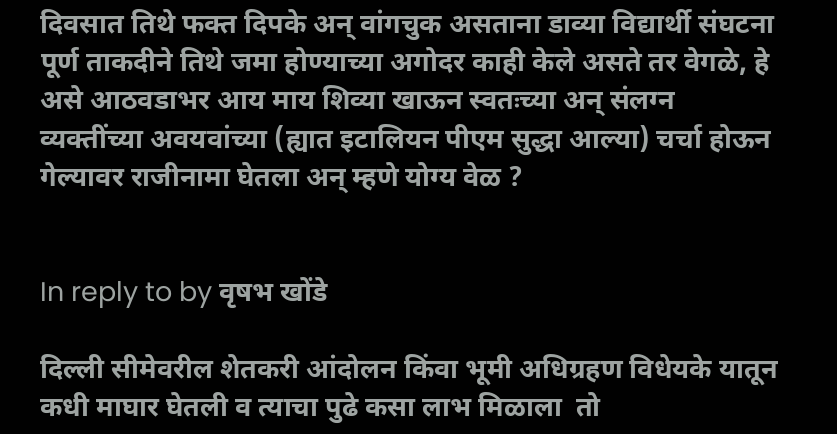दिवसात तिथे फक्त दिपके अन् वांगचुक असताना डाव्या विद्यार्थी संघटना पूर्ण ताकदीने तिथे जमा होण्याच्या अगोदर काही केले असते तर वेगळे, हे असे आठवडाभर आय माय शिव्या खाऊन स्वतःच्या अन् संलग्न व्यक्तींच्या अवयवांच्या (ह्यात इटालियन पीएम सुद्धा आल्या) चर्चा होऊन गेल्यावर राजीनामा घेतला अन् म्हणे योग्य वेळ ?


In reply to by वृषभ खोंडे

दिल्ली सीमेवरील शेतकरी आंदोलन किंवा भूमी अधिग्रहण विधेयके यातून कधी माघार घेतली व त्याचा पुढे कसा लाभ मिळाला  तो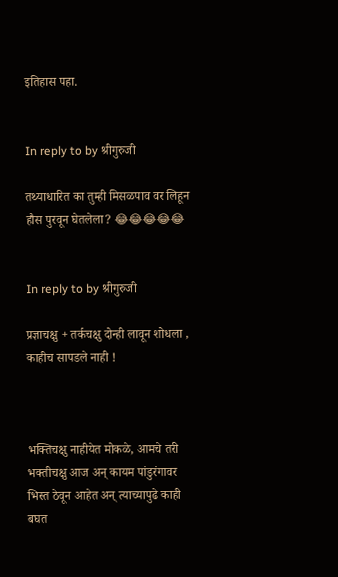इतिहास पहा.


In reply to by श्रीगुरुजी

तथ्याधारित का तुम्ही मिसळपाव वर लिहून हौस पुरवून घेतलेला? 😂😂😂😂😂


In reply to by श्रीगुरुजी

प्रज्ञाचक्षु + तर्कचक्षु दोन्ही लावून शोधला , काहीच सापडले नाही !



भक्तिचक्षु नाहीयेत मोकळे, आमचे तरी भक्तीचक्षु आज अन् कायम पांडुरंगावर भिस्त ठेवून आहेत अन् त्याच्यापुढे काही बघत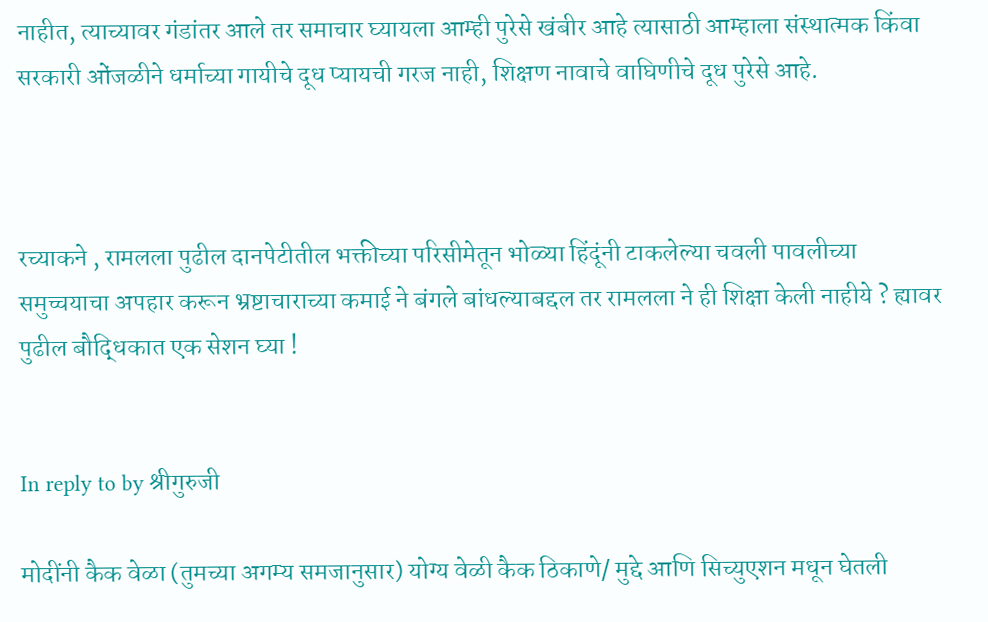नाहीत, त्याच्यावर गंडांतर आले तर समाचार घ्यायला आम्ही पुरेसे खंबीर आहे त्यासाठी आम्हाला संस्थात्मक किंवा सरकारी ओंजळीने धर्माच्या गायीचे दूध प्यायची गरज नाही, शिक्षण नावाचे वाघिणीचे दूध पुरेसे आहे.



रच्याकने , रामलला पुढील दानपेटीतील भक्तीच्या परिसीमेतून भोळ्या हिंदूंनी टाकलेल्या चवली पावलीच्या समुच्चयाचा अपहार करून भ्रष्टाचाराच्या कमाई ने बंगले बांधल्याबद्दल तर रामलला ने ही शिक्षा केली नाहीये ? ह्यावर पुढील बौद्धिकात एक सेशन घ्या !


In reply to by श्रीगुरुजी

मोदींनी कैक वेळा (तुमच्या अगम्य समजानुसार) योग्य वेळी कैक ठिकाणे/ मुद्दे आणि सिच्युएशन मधून घेतली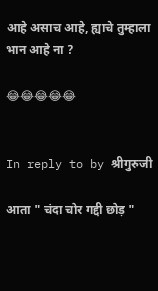आहे असाच आहे, ह्याचे तुम्हाला भान आहे ना ?

😂😂😂😂😂


In reply to by श्रीगुरुजी

आता " चंदा चोर गद्दी छोड़ "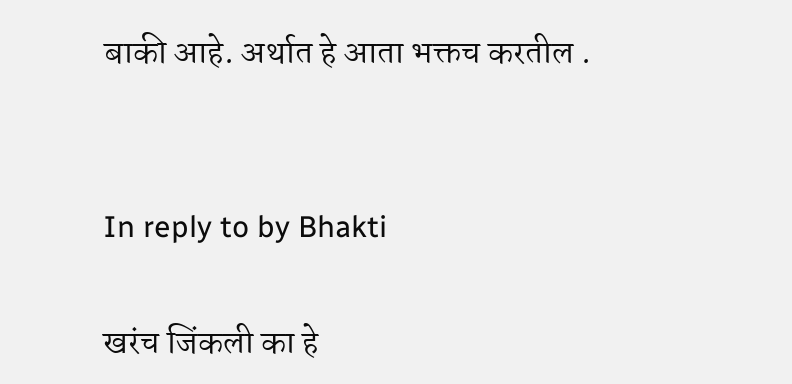बाकी आहे. अर्थात हे आता भक्तच करतील .


In reply to by Bhakti

खरंच जिंकली का हे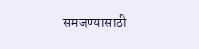समजण्यासाठी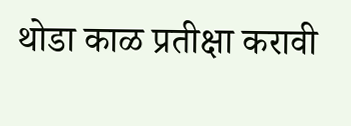थोडा काळ प्रतीक्षा करावी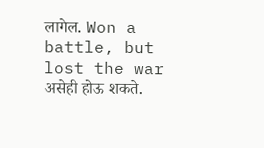लागेल. Won a battle, but lost the war असेही होऊ शकते.